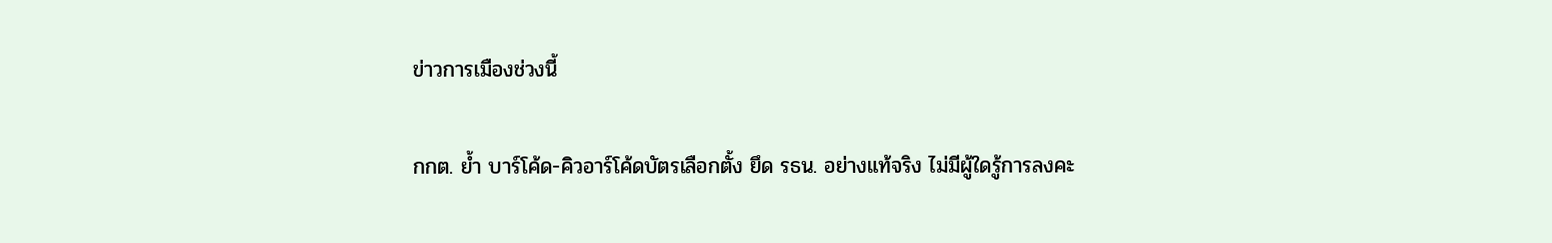ข่าวการเมืองช่วงนี้

กกต. ย้ำ บาร์โค้ด-คิวอาร์โค้ดบัตรเลือกตั้ง ยึด รธน. อย่างแท้จริง ไม่มีผู้ใดรู้การลงคะ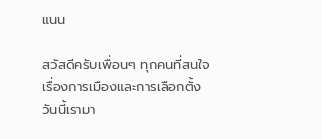แนน

สวัสดีครับเพื่อนๆ ทุกคนที่สนใจเรื่องการเมืองและการเลือกตั้งวันนี้เรามา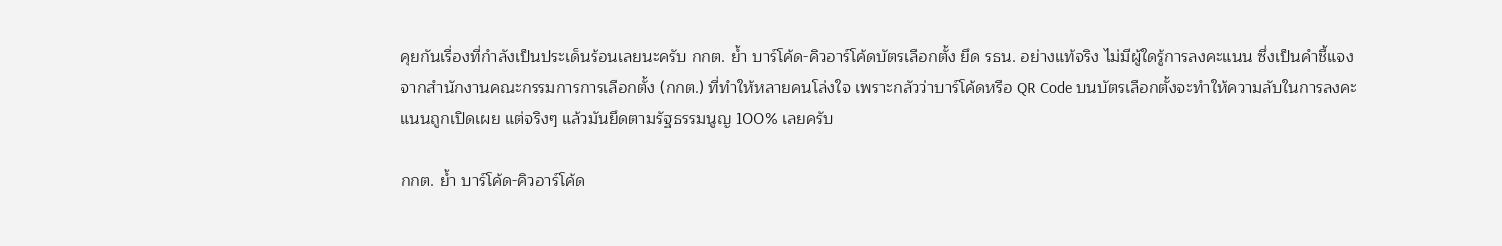คุยกันเรื่องที่กำลังเป็นประเด็นร้อนเลยนะครับ กกต. ย้ำ บาร์โค้ด-คิวอาร์โค้ดบัตรเลือกตั้ง ยึด รธน. อย่างแท้จริง ไม่มีผู้ใดรู้การลงคะแนน ซึ่งเป็นคำชี้แจงจากสำนักงานคณะกรรมการการเลือกตั้ง (กกต.) ที่ทำให้หลายคนโล่งใจ เพราะกลัวว่าบาร์โค้ดหรือ QR Code บนบัตรเลือกตั้งจะทำให้ความลับในการลงคะแนนถูกเปิดเผย แต่จริงๆ แล้วมันยึดตามรัฐธรรมนูญ 100% เลยครับ

กกต. ย้ำ บาร์โค้ด-คิวอาร์โค้ด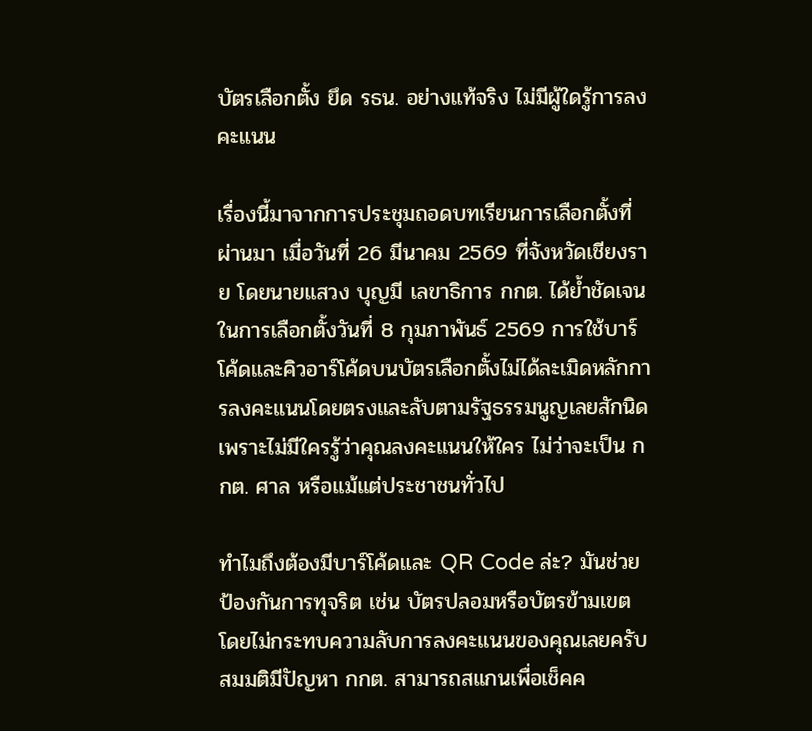บัตรเลือกตั้ง ยึด รธน. อย่างแท้จริง ไม่มีผู้ใดรู้การลงคะแนน

เรื่องนี้มาจากการประชุมถอดบทเรียนการเลือกตั้งที่ผ่านมา เมื่อวันที่ 26 มีนาคม 2569 ที่จังหวัดเชียงราย โดยนายแสวง บุญมี เลขาธิการ กกต. ได้ย้ำชัดเจนในการเลือกตั้งวันที่ 8 กุมภาพันธ์ 2569 การใช้บาร์โค้ดและคิวอาร์โค้ดบนบัตรเลือกตั้งไม่ได้ละเมิดหลักการลงคะแนนโดยตรงและลับตามรัฐธรรมนูญเลยสักนิด เพราะไม่มีใครรู้ว่าคุณลงคะแนนให้ใคร ไม่ว่าจะเป็น กกต. ศาล หรือแม้แต่ประชาชนทั่วไป

ทำไมถึงต้องมีบาร์โค้ดและ QR Code ล่ะ? มันช่วยป้องกันการทุจริต เช่น บัตรปลอมหรือบัตรข้ามเขต โดยไม่กระทบความลับการลงคะแนนของคุณเลยครับ สมมติมีปัญหา กกต. สามารถสแกนเพื่อเช็คค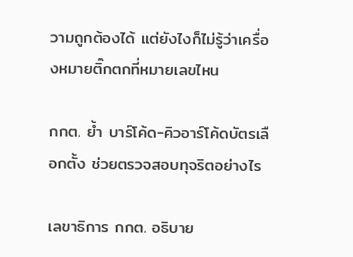วามถูกต้องได้ แต่ยังไงก็ไม่รู้ว่าเครื่องหมายติ๊กตกที่หมายเลขไหน

กกต. ย้ำ บาร์โค้ด-คิวอาร์โค้ดบัตรเลือกตั้ง ช่วยตรวจสอบทุจริตอย่างไร

เลขาธิการ กกต. อธิบาย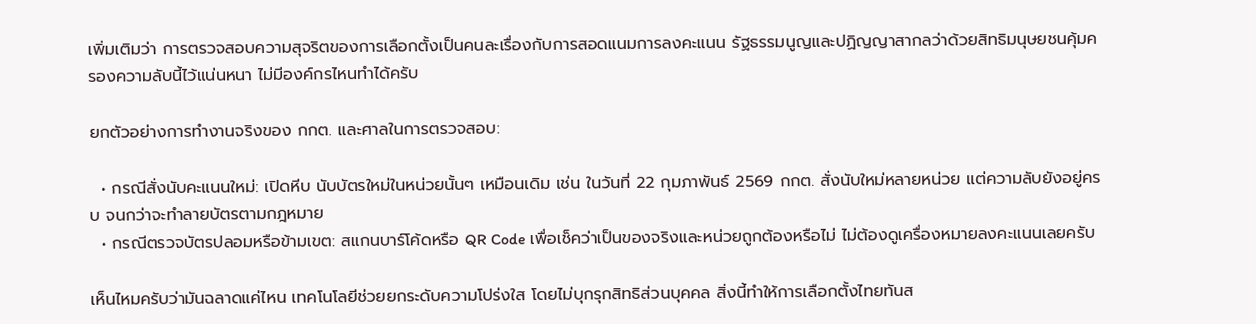เพิ่มเติมว่า การตรวจสอบความสุจริตของการเลือกตั้งเป็นคนละเรื่องกับการสอดแนมการลงคะแนน รัฐธรรมนูญและปฏิญญาสากลว่าด้วยสิทธิมนุษยชนคุ้มครองความลับนี้ไว้แน่นหนา ไม่มีองค์กรไหนทำได้ครับ

ยกตัวอย่างการทำงานจริงของ กกต. และศาลในการตรวจสอบ:

  • กรณีสั่งนับคะแนนใหม่: เปิดหีบ นับบัตรใหม่ในหน่วยนั้นๆ เหมือนเดิม เช่น ในวันที่ 22 กุมภาพันธ์ 2569 กกต. สั่งนับใหม่หลายหน่วย แต่ความลับยังอยู่ครบ จนกว่าจะทำลายบัตรตามกฎหมาย
  • กรณีตรวจบัตรปลอมหรือข้ามเขต: สแกนบาร์โค้ดหรือ QR Code เพื่อเช็คว่าเป็นของจริงและหน่วยถูกต้องหรือไม่ ไม่ต้องดูเครื่องหมายลงคะแนนเลยครับ

เห็นไหมครับว่ามันฉลาดแค่ไหน เทคโนโลยีช่วยยกระดับความโปร่งใส โดยไม่บุกรุกสิทธิส่วนบุคคล สิ่งนี้ทำให้การเลือกตั้งไทยทันส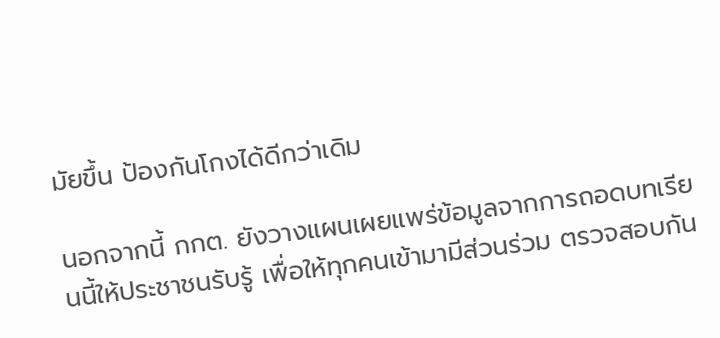มัยขึ้น ป้องกันโกงได้ดีกว่าเดิม

นอกจากนี้ กกต. ยังวางแผนเผยแพร่ข้อมูลจากการถอดบทเรียนนี้ให้ประชาชนรับรู้ เพื่อให้ทุกคนเข้ามามีส่วนร่วม ตรวจสอบกัน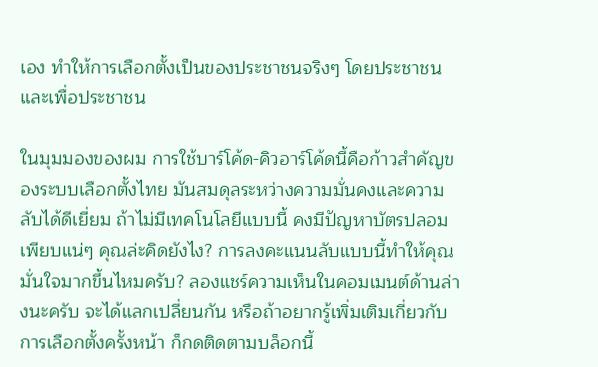เอง ทำให้การเลือกตั้งเป็นของประชาชนจริงๆ โดยประชาชน และเพื่อประชาชน

ในมุมมองของผม การใช้บาร์โค้ด-คิวอาร์โค้ดนี้คือก้าวสำคัญของระบบเลือกตั้งไทย มันสมดุลระหว่างความมั่นคงและความลับได้ดีเยี่ยม ถ้าไม่มีเทคโนโลยีแบบนี้ คงมีปัญหาบัตรปลอมเพียบแน่ๆ คุณล่ะคิดยังไง? การลงคะแนนลับแบบนี้ทำให้คุณมั่นใจมากขึ้นไหมครับ? ลองแชร์ความเห็นในคอมเมนต์ด้านล่างนะครับ จะได้แลกเปลี่ยนกัน หรือถ้าอยากรู้เพิ่มเติมเกี่ยวกับการเลือกตั้งครั้งหน้า ก็กดติดตามบล็อกนี้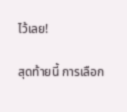ไว้เลย!

สุดท้ายนี้ การเลือก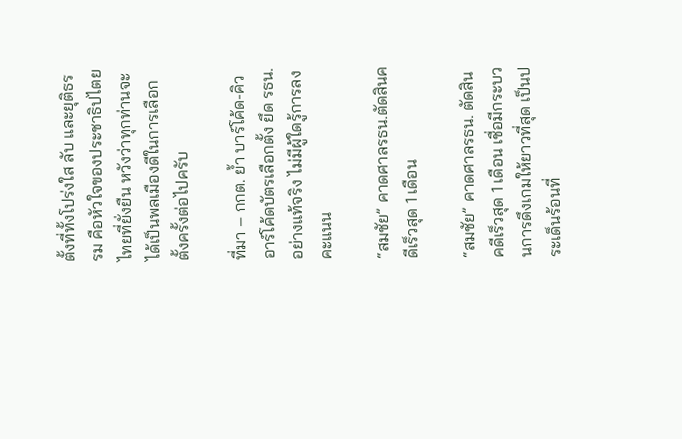ตั้งที่ทั้งโปร่งใส ลับ และยุติธรรม คือหัวใจของประชาธิปไตยไทยที่ยั่งยืน หวังว่าทุกท่านจะได้เป็นพลเมืองดีในการเลือกตั้งครั้งต่อไปครับ

ที่มา – กกต. ย้ำ บาร์โค้ด-คิวอาร์โค้ดบัตรเลือกตั้ง ยึด รธน. อย่างแท้จริง ไม่มีผู้ใดรู้การลงคะแนน

“สมชัย” คาดศาลรธน.ตัดสินคดีเร็วสุด 1 เดือน

“สมชัย” คาดศาลรธน. ตัดสินคดีเร็วสุด 1 เดือน เชื่อมีกระบวนการดึงเกมให้ยาวที่สุด เป็นประเด็นร้อนที่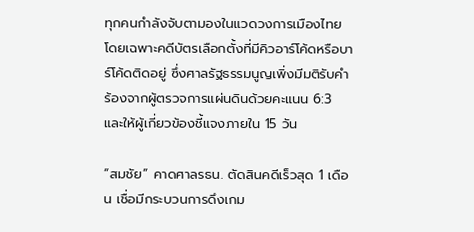ทุกคนกำลังจับตามองในแวดวงการเมืองไทย โดยเฉพาะคดีบัตรเลือกตั้งที่มีคิวอาร์โค้ดหรือบาร์โค้ดติดอยู่ ซึ่งศาลรัฐธรรมนูญเพิ่งมีมติรับคำร้องจากผู้ตรวจการแผ่นดินด้วยคะแนน 6:3 และให้ผู้เกี่ยวข้องชี้แจงภายใน 15 วัน

“สมชัย” คาดศาลรธน. ตัดสินคดีเร็วสุด 1 เดือน เชื่อมีกระบวนการดึงเกม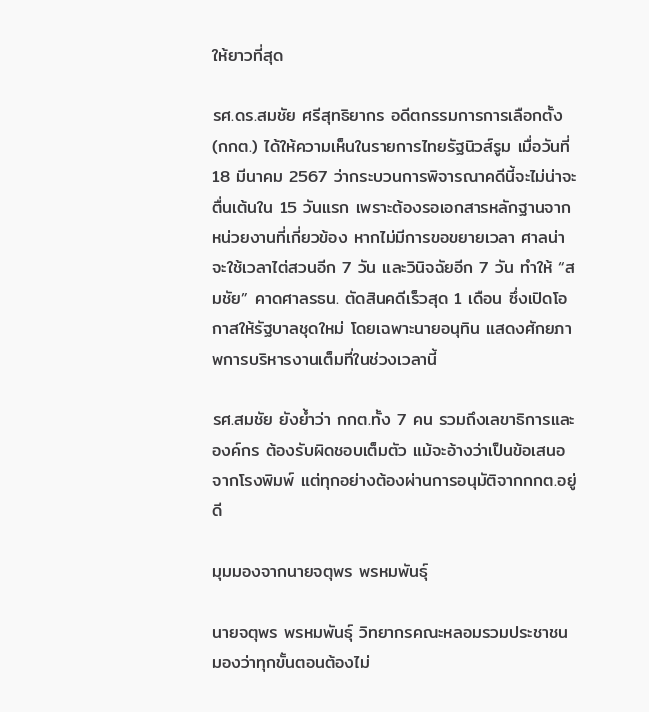ให้ยาวที่สุด

รศ.ดร.สมชัย ศรีสุทธิยากร อดีตกรรมการการเลือกตั้ง (กกต.) ได้ให้ความเห็นในรายการไทยรัฐนิวส์รูม เมื่อวันที่ 18 มีนาคม 2567 ว่ากระบวนการพิจารณาคดีนี้จะไม่น่าจะตื่นเต้นใน 15 วันแรก เพราะต้องรอเอกสารหลักฐานจากหน่วยงานที่เกี่ยวข้อง หากไม่มีการขอขยายเวลา ศาลน่าจะใช้เวลาไต่สวนอีก 7 วัน และวินิจฉัยอีก 7 วัน ทำให้ “สมชัย” คาดศาลรธน. ตัดสินคดีเร็วสุด 1 เดือน ซึ่งเปิดโอกาสให้รัฐบาลชุดใหม่ โดยเฉพาะนายอนุทิน แสดงศักยภาพการบริหารงานเต็มที่ในช่วงเวลานี้

รศ.สมชัย ยังย้ำว่า กกต.ทั้ง 7 คน รวมถึงเลขาธิการและองค์กร ต้องรับผิดชอบเต็มตัว แม้จะอ้างว่าเป็นข้อเสนอจากโรงพิมพ์ แต่ทุกอย่างต้องผ่านการอนุมัติจากกกต.อยู่ดี

มุมมองจากนายจตุพร พรหมพันธุ์

นายจตุพร พรหมพันธุ์ วิทยากรคณะหลอมรวมประชาชน มองว่าทุกขั้นตอนต้องไม่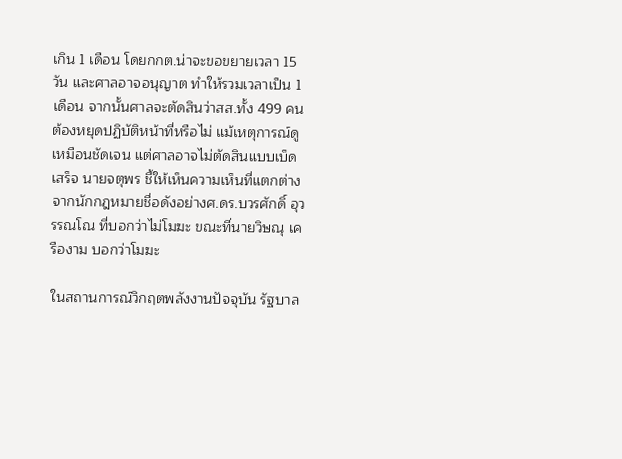เกิน 1 เดือน โดยกกต.น่าจะขอขยายเวลา 15 วัน และศาลอาจอนุญาต ทำให้รวมเวลาเป็น 1 เดือน จากนั้นศาลจะตัดสินว่าสส.ทั้ง 499 คนต้องหยุดปฏิบัติหน้าที่หรือไม่ แม้เหตุการณ์ดูเหมือนชัดเจน แต่ศาลอาจไม่ตัดสินแบบเบ็ดเสร็จ นายจตุพร ชี้ให้เห็นความเห็นที่แตกต่างจากนักกฎหมายชื่อดังอย่างศ.ดร.บวรศักดิ์ อุวรรณโณ ที่บอกว่าไม่โมฆะ ขณะที่นายวิษณุ เครืองาม บอกว่าโมฆะ

ในสถานการณ์วิกฤตพลังงานปัจจุบัน รัฐบาล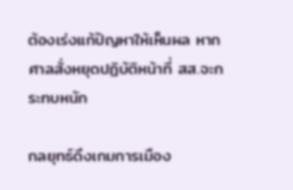ต้องเร่งแก้ปัญหาให้เห็นผล หากศาลสั่งหยุดปฏิบัติหน้าที่ สส.จะกระทบหนัก

กลยุทธ์ดึงเกมการเมือง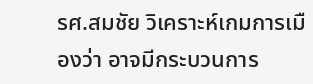รศ.สมชัย วิเคราะห์เกมการเมืองว่า อาจมีกระบวนการ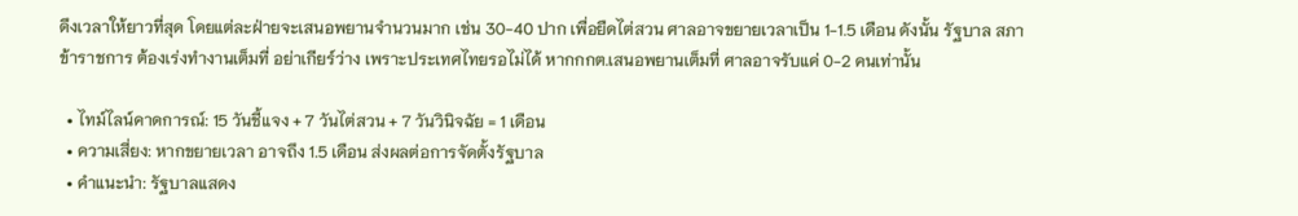ดึงเวลาให้ยาวที่สุด โดยแต่ละฝ่ายจะเสนอพยานจำนวนมาก เช่น 30-40 ปาก เพื่อยืดไต่สวน ศาลอาจขยายเวลาเป็น 1-1.5 เดือน ดังนั้น รัฐบาล สภา ข้าราชการ ต้องเร่งทำงานเต็มที่ อย่าเกียร์ว่าง เพราะประเทศไทยรอไม่ได้ หากกกต.เสนอพยานเต็มที่ ศาลอาจรับแค่ 0-2 คนเท่านั้น

  • ไทม์ไลน์คาดการณ์: 15 วันชี้แจง + 7 วันไต่สวน + 7 วันวินิจฉัย = 1 เดือน
  • ความเสี่ยง: หากขยายเวลา อาจถึง 1.5 เดือน ส่งผลต่อการจัดตั้งรัฐบาล
  • คำแนะนำ: รัฐบาลแสดง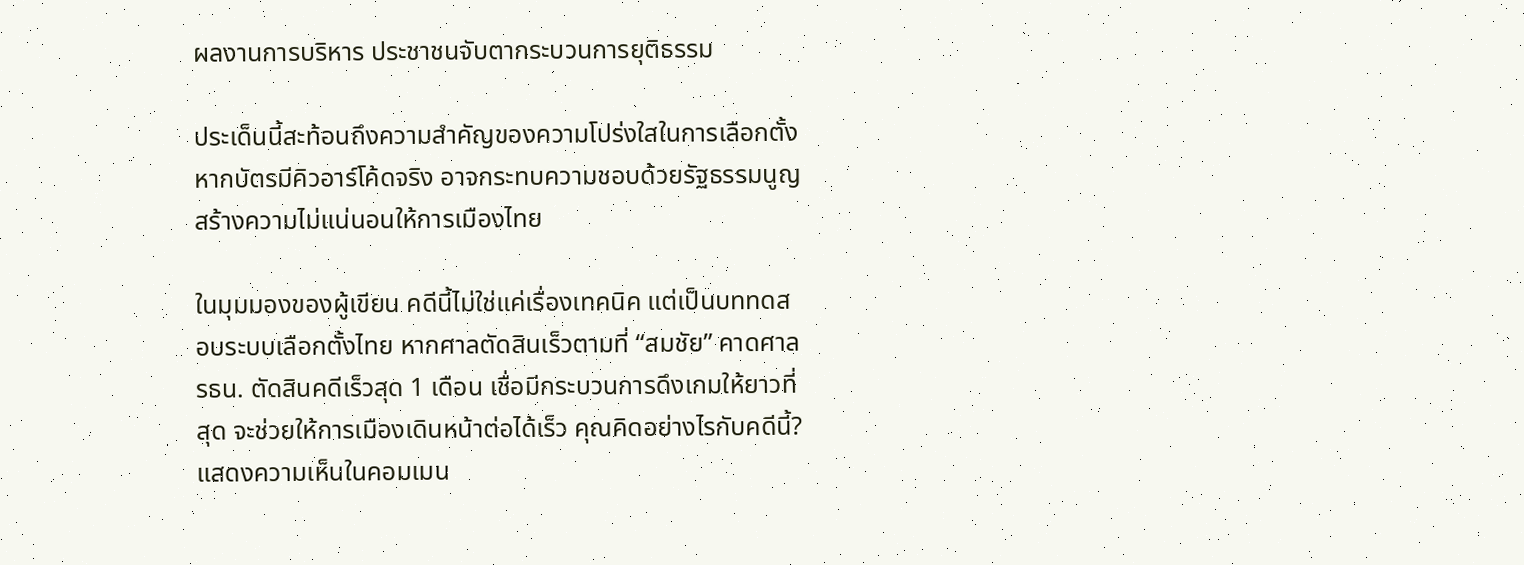ผลงานการบริหาร ประชาชนจับตากระบวนการยุติธรรม

ประเด็นนี้สะท้อนถึงความสำคัญของความโปร่งใสในการเลือกตั้ง หากบัตรมีคิวอาร์โค้ดจริง อาจกระทบความชอบด้วยรัฐธรรมนูญ สร้างความไม่แน่นอนให้การเมืองไทย

ในมุมมองของผู้เขียน คดีนี้ไม่ใช่แค่เรื่องเทคนิค แต่เป็นบททดสอบระบบเลือกตั้งไทย หากศาลตัดสินเร็วตามที่ “สมชัย” คาดศาลรธน. ตัดสินคดีเร็วสุด 1 เดือน เชื่อมีกระบวนการดึงเกมให้ยาวที่สุด จะช่วยให้การเมืองเดินหน้าต่อได้เร็ว คุณคิดอย่างไรกับคดีนี้? แสดงความเห็นในคอมเมน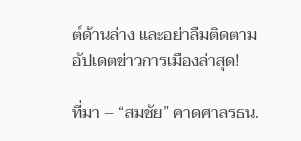ต์ด้านล่าง และอย่าลืมติดตามอัปเดตข่าวการเมืองล่าสุด!

ที่มา – “สมชัย” คาดศาลรธน.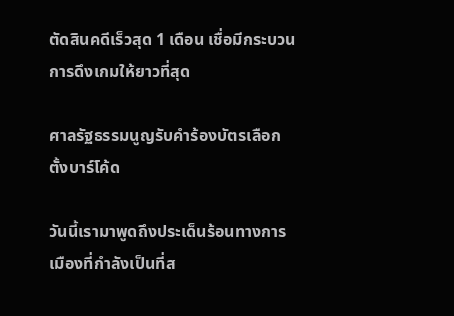ตัดสินคดีเร็วสุด 1 เดือน เชื่อมีกระบวนการดึงเกมให้ยาวที่สุด

ศาลรัฐธรรมนูญรับคำร้องบัตรเลือกตั้งบาร์โค้ด

วันนี้เรามาพูดถึงประเด็นร้อนทางการเมืองที่กำลังเป็นที่ส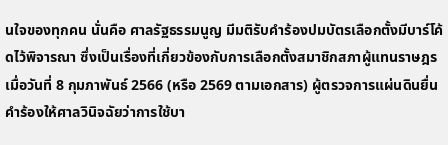นใจของทุกคน นั่นคือ ศาลรัฐธรรมนูญ มีมติรับคำร้องปมบัตรเลือกตั้งมีบาร์โค้ดไว้พิจารณา ซึ่งเป็นเรื่องที่เกี่ยวข้องกับการเลือกตั้งสมาชิกสภาผู้แทนราษฎรเมื่อวันที่ 8 กุมภาพันธ์ 2566 (หรือ 2569 ตามเอกสาร) ผู้ตรวจการแผ่นดินยื่นคำร้องให้ศาลวินิจฉัยว่าการใช้บา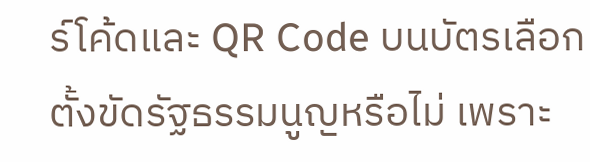ร์โค้ดและ QR Code บนบัตรเลือกตั้งขัดรัฐธรรมนูญหรือไม่ เพราะ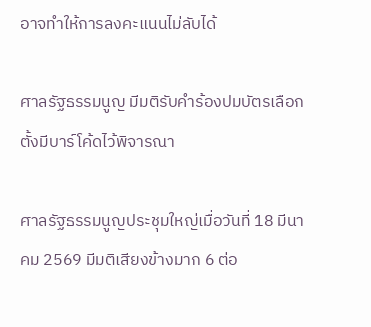อาจทำให้การลงคะแนนไม่ลับได้

ศาลรัฐธรรมนูญ มีมติรับคำร้องปมบัตรเลือกตั้งมีบาร์โค้ดไว้พิจารณา

ศาลรัฐธรรมนูญประชุมใหญ่เมื่อวันที่ 18 มีนาคม 2569 มีมติเสียงข้างมาก 6 ต่อ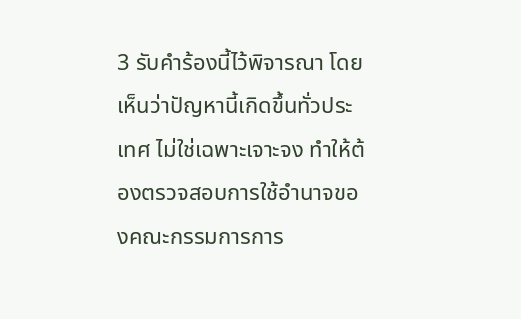3 รับคำร้องนี้ไว้พิจารณา โดยเห็นว่าปัญหานี้เกิดขึ้นทั่วประเทศ ไม่ใช่เฉพาะเจาะจง ทำให้ต้องตรวจสอบการใช้อำนาจของคณะกรรมการการ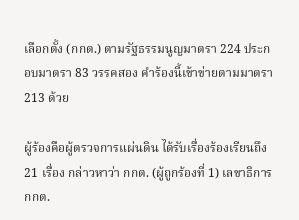เลือกตั้ง (กกต.) ตามรัฐธรรมนูญมาตรา 224 ประกอบมาตรา 83 วรรคสอง คำร้องนี้เข้าข่ายตามมาตรา 213 ด้วย

ผู้ร้องคือผู้ตรวจการแผ่นดิน ได้รับเรื่องร้องเรียนถึง 21 เรื่อง กล่าวหาว่า กกต. (ผู้ถูกร้องที่ 1) เลขาธิการ กกต.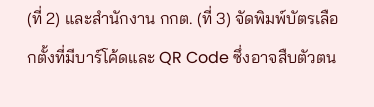(ที่ 2) และสำนักงาน กกต. (ที่ 3) จัดพิมพ์บัตรเลือกตั้งที่มีบาร์โค้ดและ QR Code ซึ่งอาจสืบตัวตน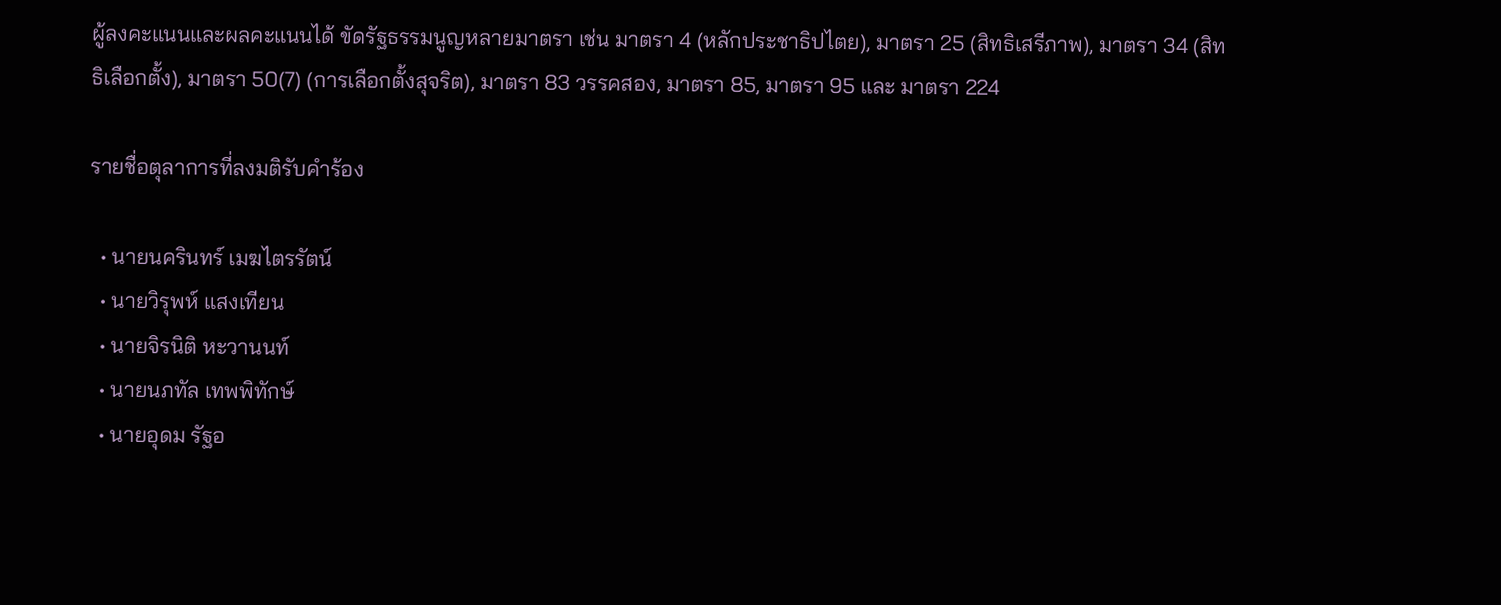ผู้ลงคะแนนและผลคะแนนได้ ขัดรัฐธรรมนูญหลายมาตรา เช่น มาตรา 4 (หลักประชาธิปไตย), มาตรา 25 (สิทธิเสรีภาพ), มาตรา 34 (สิทธิเลือกตั้ง), มาตรา 50(7) (การเลือกตั้งสุจริต), มาตรา 83 วรรคสอง, มาตรา 85, มาตรา 95 และ มาตรา 224

รายชื่อตุลาการที่ลงมติรับคำร้อง

  • นายนครินทร์ เมฆไตรรัตน์
  • นายวิรุพห์ แสงเทียน
  • นายจิรนิติ หะวานนท์
  • นายนภทัล เทพพิทักษ์
  • นายอุดม รัฐอ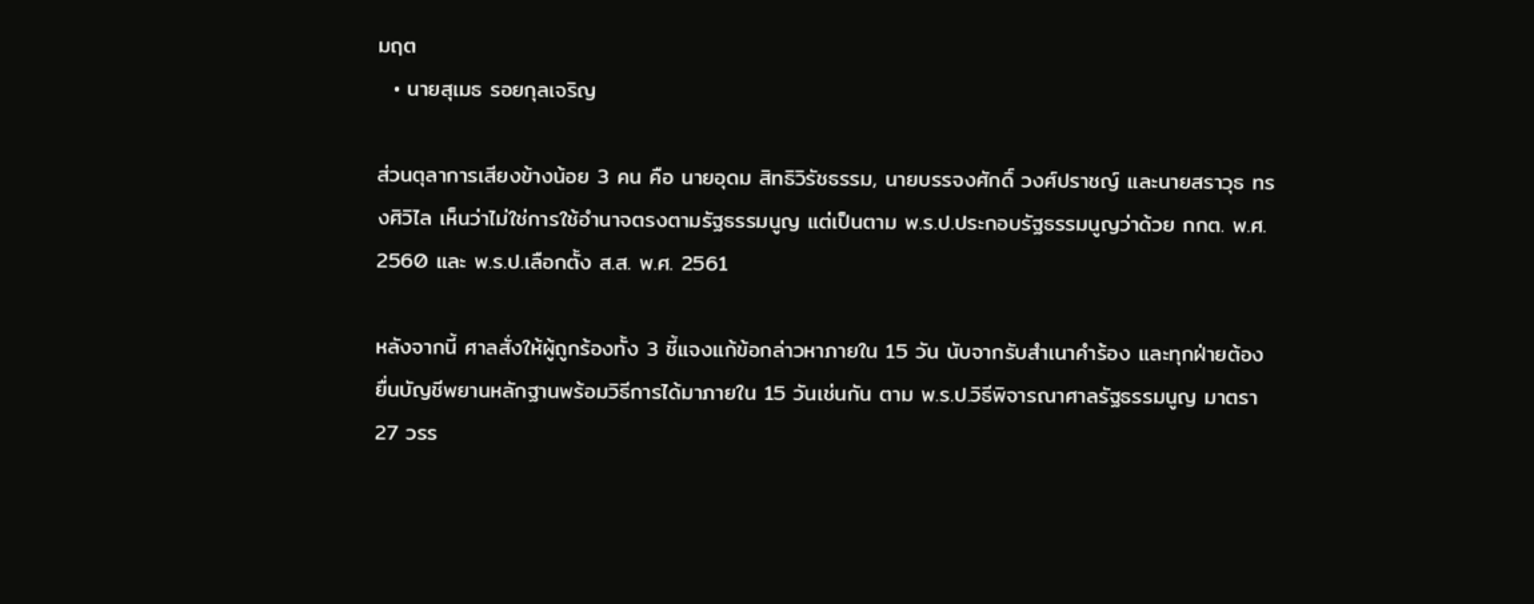มฤต
  • นายสุเมธ รอยกุลเจริญ

ส่วนตุลาการเสียงข้างน้อย 3 คน คือ นายอุดม สิทธิวิรัชธรรม, นายบรรจงศักดิ์ วงศ์ปราชญ์ และนายสราวุธ ทรงศิวิไล เห็นว่าไม่ใช่การใช้อำนาจตรงตามรัฐธรรมนูญ แต่เป็นตาม พ.ร.ป.ประกอบรัฐธรรมนูญว่าด้วย กกต. พ.ศ. 2560 และ พ.ร.ป.เลือกตั้ง ส.ส. พ.ศ. 2561

หลังจากนี้ ศาลสั่งให้ผู้ถูกร้องทั้ง 3 ชี้แจงแก้ข้อกล่าวหาภายใน 15 วัน นับจากรับสำเนาคำร้อง และทุกฝ่ายต้องยื่นบัญชีพยานหลักฐานพร้อมวิธีการได้มาภายใน 15 วันเช่นกัน ตาม พ.ร.ป.วิธีพิจารณาศาลรัฐธรรมนูญ มาตรา 27 วรร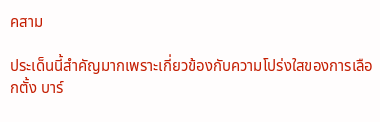คสาม

ประเด็นนี้สำคัญมากเพราะเกี่ยวข้องกับความโปร่งใสของการเลือกตั้ง บาร์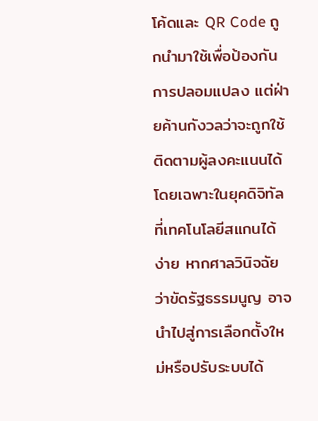โค้ดและ QR Code ถูกนำมาใช้เพื่อป้องกันการปลอมแปลง แต่ฝ่ายค้านกังวลว่าจะถูกใช้ติดตามผู้ลงคะแนนได้ โดยเฉพาะในยุคดิจิทัลที่เทคโนโลยีสแกนได้ง่าย หากศาลวินิจฉัยว่าขัดรัฐธรรมนูญ อาจนำไปสู่การเลือกตั้งใหม่หรือปรับระบบได้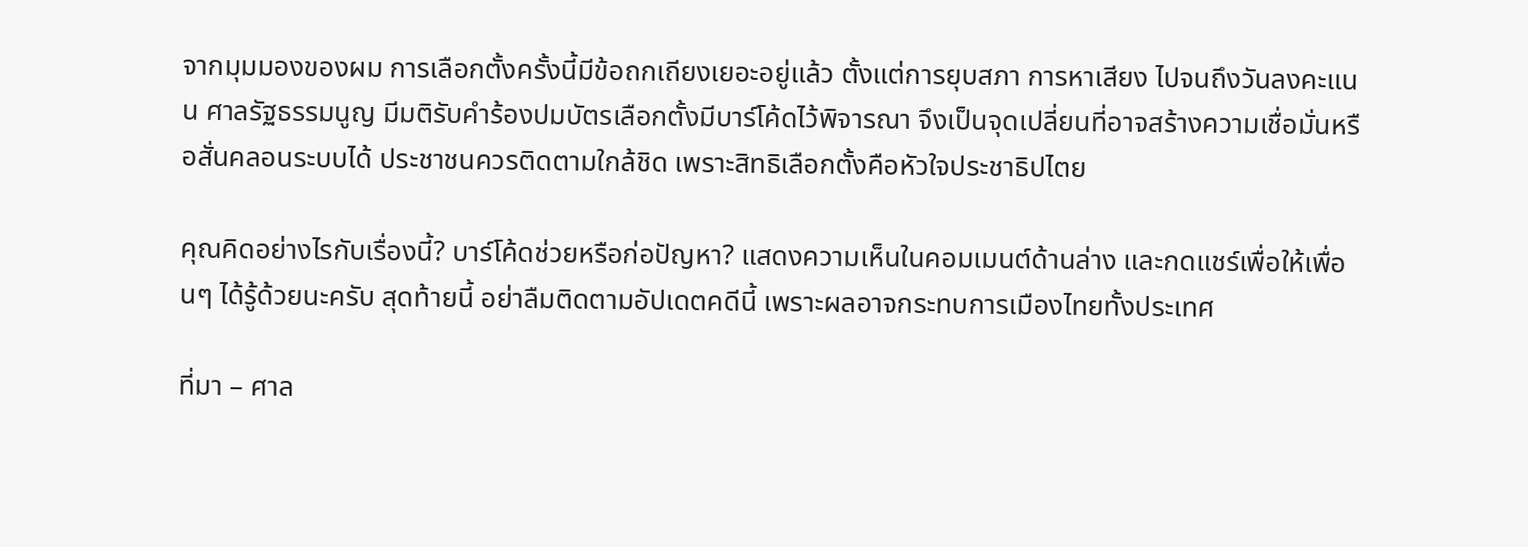จากมุมมองของผม การเลือกตั้งครั้งนี้มีข้อถกเถียงเยอะอยู่แล้ว ตั้งแต่การยุบสภา การหาเสียง ไปจนถึงวันลงคะแนน ศาลรัฐธรรมนูญ มีมติรับคำร้องปมบัตรเลือกตั้งมีบาร์โค้ดไว้พิจารณา จึงเป็นจุดเปลี่ยนที่อาจสร้างความเชื่อมั่นหรือสั่นคลอนระบบได้ ประชาชนควรติดตามใกล้ชิด เพราะสิทธิเลือกตั้งคือหัวใจประชาธิปไตย

คุณคิดอย่างไรกับเรื่องนี้? บาร์โค้ดช่วยหรือก่อปัญหา? แสดงความเห็นในคอมเมนต์ด้านล่าง และกดแชร์เพื่อให้เพื่อนๆ ได้รู้ด้วยนะครับ สุดท้ายนี้ อย่าลืมติดตามอัปเดตคดีนี้ เพราะผลอาจกระทบการเมืองไทยทั้งประเทศ

ที่มา – ศาล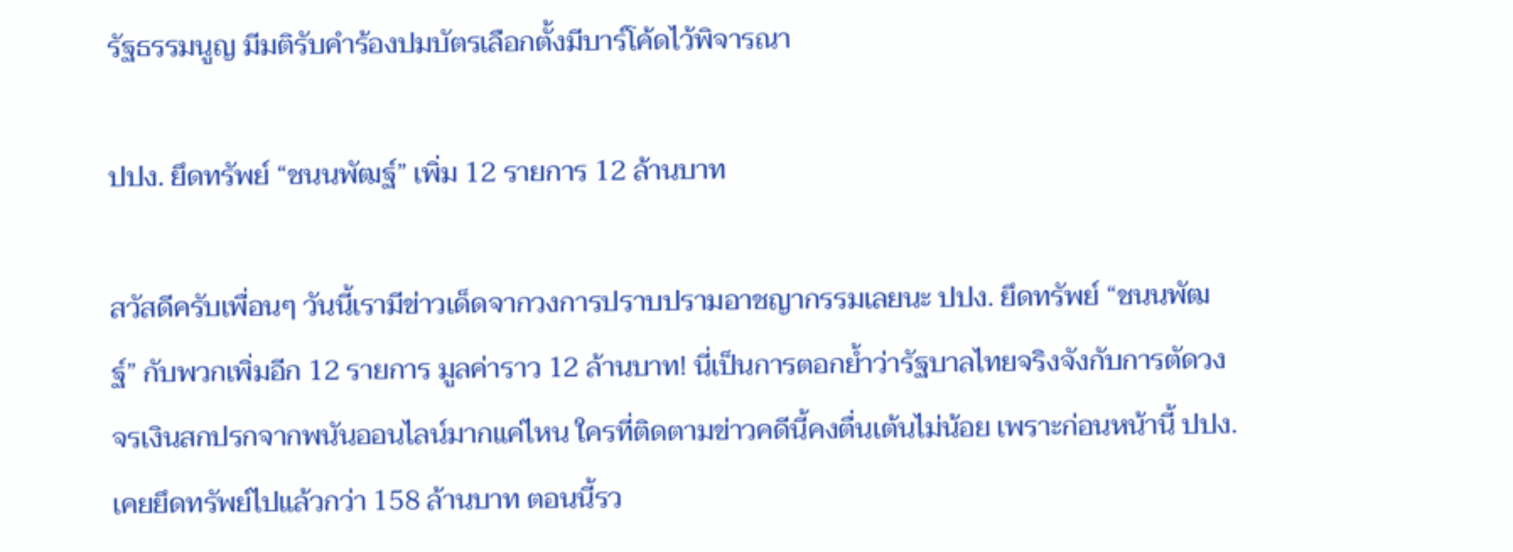รัฐธรรมนูญ มีมติรับคำร้องปมบัตรเลือกตั้งมีบาร์โค้ดไว้พิจารณา

ปปง. ยึดทรัพย์ “ชนนพัฒฐ์” เพิ่ม 12 รายการ 12 ล้านบาท

สวัสดีครับเพื่อนๆ วันนี้เรามีข่าวเด็ดจากวงการปราบปรามอาชญากรรมเลยนะ ปปง. ยึดทรัพย์ “ชนนพัฒฐ์” กับพวกเพิ่มอีก 12 รายการ มูลค่าราว 12 ล้านบาท! นี่เป็นการตอกย้ำว่ารัฐบาลไทยจริงจังกับการตัดวงจรเงินสกปรกจากพนันออนไลน์มากแค่ไหน ใครที่ติดตามข่าวคดีนี้คงตื่นเต้นไม่น้อย เพราะก่อนหน้านี้ ปปง. เคยยึดทรัพย์ไปแล้วกว่า 158 ล้านบาท ตอนนี้รว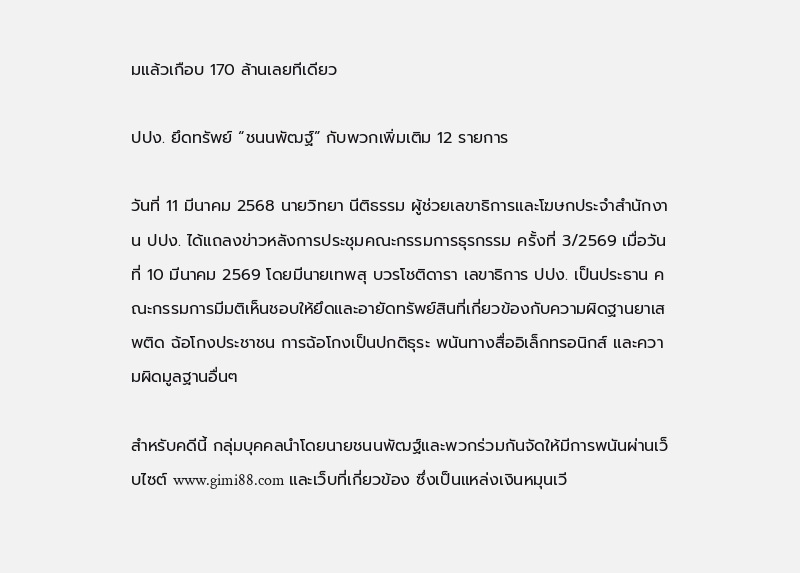มแล้วเกือบ 170 ล้านเลยทีเดียว

ปปง. ยึดทรัพย์ “ชนนพัฒฐ์” กับพวกเพิ่มเติม 12 รายการ

วันที่ 11 มีนาคม 2568 นายวิทยา นีติธรรม ผู้ช่วยเลขาธิการและโฆษกประจำสำนักงาน ปปง. ได้แถลงข่าวหลังการประชุมคณะกรรมการธุรกรรม ครั้งที่ 3/2569 เมื่อวันที่ 10 มีนาคม 2569 โดยมีนายเทพสุ บวรโชติดารา เลขาธิการ ปปง. เป็นประธาน คณะกรรมการมีมติเห็นชอบให้ยึดและอายัดทรัพย์สินที่เกี่ยวข้องกับความผิดฐานยาเสพติด ฉ้อโกงประชาชน การฉ้อโกงเป็นปกติธุระ พนันทางสื่ออิเล็กทรอนิกส์ และความผิดมูลฐานอื่นๆ

สำหรับคดีนี้ กลุ่มบุคคลนำโดยนายชนนพัฒฐ์และพวกร่วมกันจัดให้มีการพนันผ่านเว็บไซต์ www.gimi88.com และเว็บที่เกี่ยวข้อง ซึ่งเป็นแหล่งเงินหมุนเวี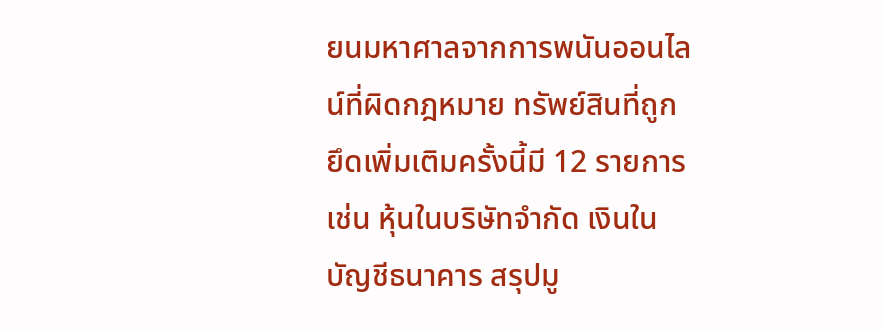ยนมหาศาลจากการพนันออนไลน์ที่ผิดกฎหมาย ทรัพย์สินที่ถูกยึดเพิ่มเติมครั้งนี้มี 12 รายการ เช่น หุ้นในบริษัทจำกัด เงินในบัญชีธนาคาร สรุปมู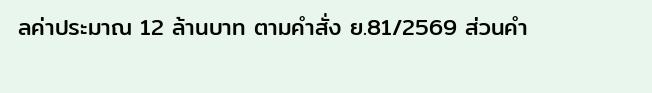ลค่าประมาณ 12 ล้านบาท ตามคำสั่ง ย.81/2569 ส่วนคำ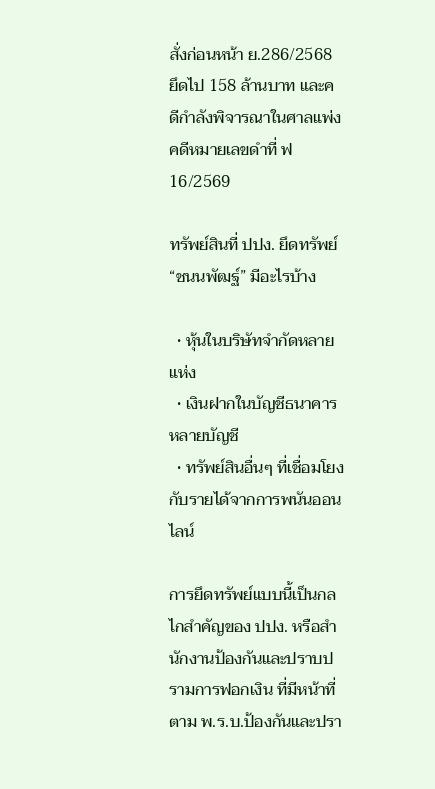สั่งก่อนหน้า ย.286/2568 ยึดไป 158 ล้านบาท และคดีกำลังพิจารณาในศาลแพ่ง คดีหมายเลขดำที่ ฟ 16/2569

ทรัพย์สินที่ ปปง. ยึดทรัพย์ “ชนนพัฒฐ์” มีอะไรบ้าง

  • หุ้นในบริษัทจำกัดหลายแห่ง
  • เงินฝากในบัญชีธนาคารหลายบัญชี
  • ทรัพย์สินอื่นๆ ที่เชื่อมโยงกับรายได้จากการพนันออนไลน์

การยึดทรัพย์แบบนี้เป็นกลไกสำคัญของ ปปง. หรือสำนักงานป้องกันและปราบปรามการฟอกเงิน ที่มีหน้าที่ตาม พ.ร.บ.ป้องกันและปรา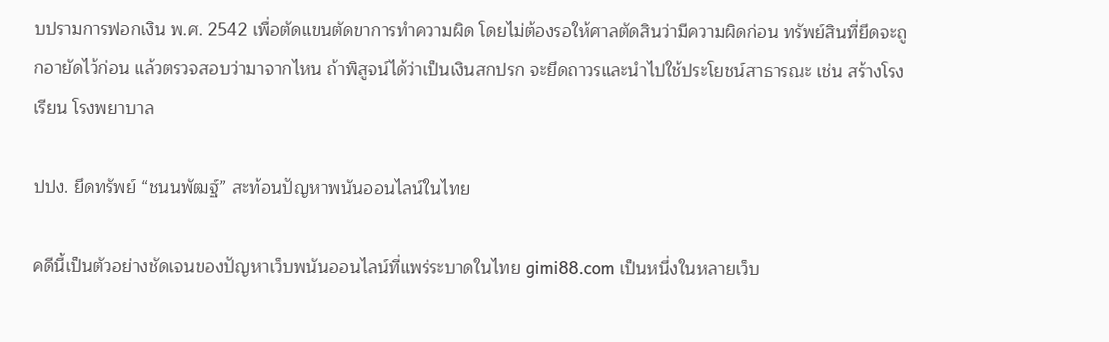บปรามการฟอกเงิน พ.ศ. 2542 เพื่อตัดแขนตัดขาการทำความผิด โดยไม่ต้องรอให้ศาลตัดสินว่ามีความผิดก่อน ทรัพย์สินที่ยึดจะถูกอายัดไว้ก่อน แล้วตรวจสอบว่ามาจากไหน ถ้าพิสูจน์ได้ว่าเป็นเงินสกปรก จะยึดถาวรและนำไปใช้ประโยชน์สาธารณะ เช่น สร้างโรงเรียน โรงพยาบาล

ปปง. ยึดทรัพย์ “ชนนพัฒฐ์” สะท้อนปัญหาพนันออนไลน์ในไทย

คดีนี้เป็นตัวอย่างชัดเจนของปัญหาเว็บพนันออนไลน์ที่แพร่ระบาดในไทย gimi88.com เป็นหนึ่งในหลายเว็บ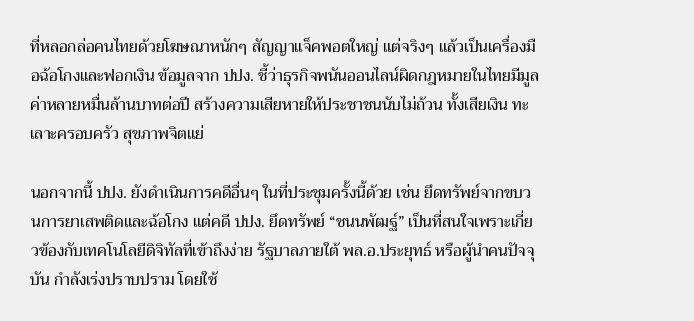ที่หลอกล่อคนไทยด้วยโฆษณาหนักๆ สัญญาแจ็คพอตใหญ่ แต่จริงๆ แล้วเป็นเครื่องมือฉ้อโกงและฟอกเงิน ข้อมูลจาก ปปง. ชี้ว่าธุรกิจพนันออนไลน์ผิดกฎหมายในไทยมีมูลค่าหลายหมื่นล้านบาทต่อปี สร้างความเสียหายให้ประชาชนนับไม่ถ้วน ทั้งเสียเงิน ทะเลาะครอบครัว สุขภาพจิตแย่

นอกจากนี้ ปปง. ยังดำเนินการคดีอื่นๆ ในที่ประชุมครั้งนี้ด้วย เช่น ยึดทรัพย์จากขบวนการยาเสพติดและฉ้อโกง แต่คดี ปปง. ยึดทรัพย์ “ชนนพัฒฐ์” เป็นที่สนใจเพราะเกี่ยวข้องกับเทคโนโลยีดิจิทัลที่เข้าถึงง่าย รัฐบาลภายใต้ พล.อ.ประยุทธ์ หรือผู้นำคนปัจจุบัน กำลังเร่งปราบปราม โดยใช้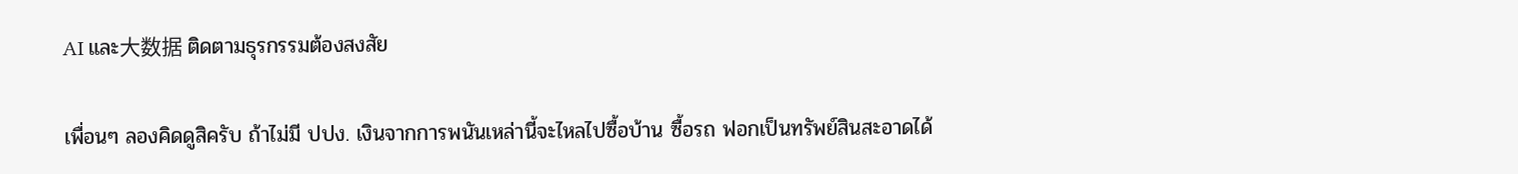AI และ大数据 ติดตามธุรกรรมต้องสงสัย

เพื่อนๆ ลองคิดดูสิครับ ถ้าไม่มี ปปง. เงินจากการพนันเหล่านี้จะไหลไปซื้อบ้าน ซื้อรถ ฟอกเป็นทรัพย์สินสะอาดได้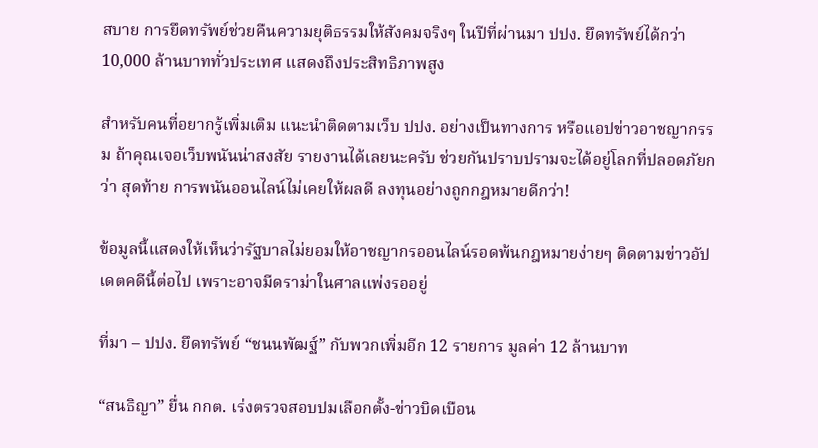สบาย การยึดทรัพย์ช่วยคืนความยุติธรรมให้สังคมจริงๆ ในปีที่ผ่านมา ปปง. ยึดทรัพย์ได้กว่า 10,000 ล้านบาททั่วประเทศ แสดงถึงประสิทธิภาพสูง

สำหรับคนที่อยากรู้เพิ่มเติม แนะนำติดตามเว็บ ปปง. อย่างเป็นทางการ หรือแอปข่าวอาชญากรรม ถ้าคุณเจอเว็บพนันน่าสงสัย รายงานได้เลยนะครับ ช่วยกันปราบปรามจะได้อยู่โลกที่ปลอดภัยกว่า สุดท้าย การพนันออนไลน์ไม่เคยให้ผลดี ลงทุนอย่างถูกกฎหมายดีกว่า!

ข้อมูลนี้แสดงให้เห็นว่ารัฐบาลไม่ยอมให้อาชญากรออนไลน์รอดพ้นกฎหมายง่ายๆ ติดตามข่าวอัปเดตคดีนี้ต่อไป เพราะอาจมีดราม่าในศาลแพ่งรออยู่

ที่มา – ปปง. ยึดทรัพย์ “ชนนพัฒฐ์” กับพวกเพิ่มอีก 12 รายการ มูลค่า 12 ล้านบาท

“สนธิญา” ยื่น กกต. เร่งตรวจสอบปมเลือกตั้ง-ข่าวบิดเบือน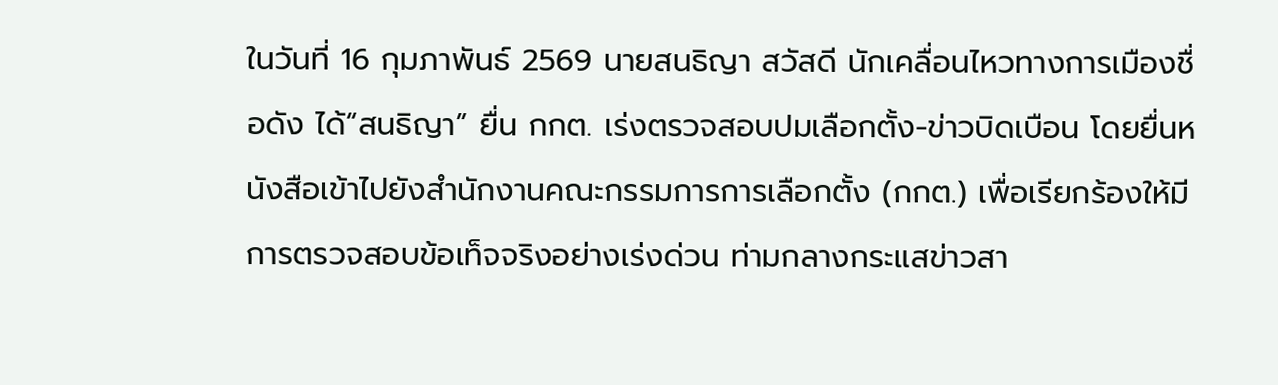ในวันที่ 16 กุมภาพันธ์ 2569 นายสนธิญา สวัสดี นักเคลื่อนไหวทางการเมืองชื่อดัง ได้“สนธิญา” ยื่น กกต. เร่งตรวจสอบปมเลือกตั้ง-ข่าวบิดเบือน โดยยื่นหนังสือเข้าไปยังสำนักงานคณะกรรมการการเลือกตั้ง (กกต.) เพื่อเรียกร้องให้มีการตรวจสอบข้อเท็จจริงอย่างเร่งด่วน ท่ามกลางกระแสข่าวสา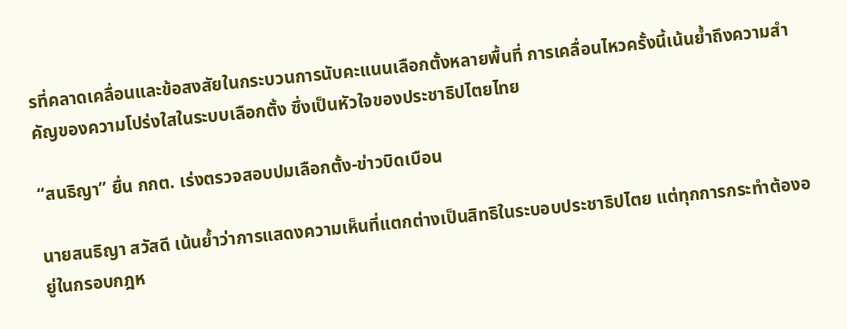รที่คลาดเคลื่อนและข้อสงสัยในกระบวนการนับคะแนนเลือกตั้งหลายพื้นที่ การเคลื่อนไหวครั้งนี้เน้นย้ำถึงความสำคัญของความโปร่งใสในระบบเลือกตั้ง ซึ่งเป็นหัวใจของประชาธิปไตยไทย

“สนธิญา” ยื่น กกต. เร่งตรวจสอบปมเลือกตั้ง-ข่าวบิดเบือน

นายสนธิญา สวัสดี เน้นย้ำว่าการแสดงความเห็นที่แตกต่างเป็นสิทธิในระบอบประชาธิปไตย แต่ทุกการกระทำต้องอยู่ในกรอบกฎห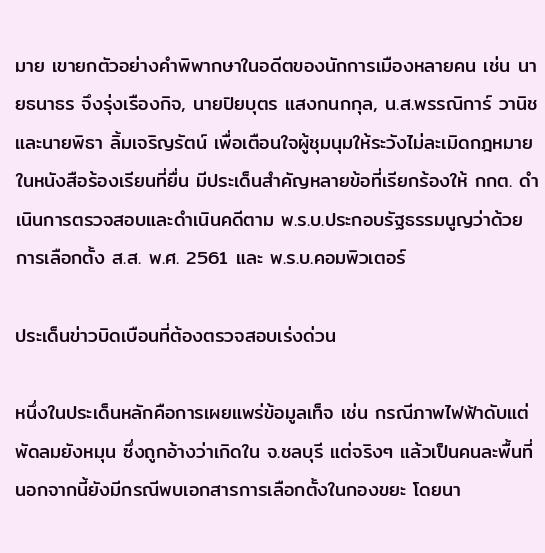มาย เขายกตัวอย่างคำพิพากษาในอดีตของนักการเมืองหลายคน เช่น นายธนาธร จึงรุ่งเรืองกิจ, นายปิยบุตร แสงกนกกุล, น.ส.พรรณิการ์ วานิช และนายพิธา ลิ้มเจริญรัตน์ เพื่อเตือนใจผู้ชุมนุมให้ระวังไม่ละเมิดกฎหมาย ในหนังสือร้องเรียนที่ยื่น มีประเด็นสำคัญหลายข้อที่เรียกร้องให้ กกต. ดำเนินการตรวจสอบและดำเนินคดีตาม พ.ร.บ.ประกอบรัฐธรรมนูญว่าด้วยการเลือกตั้ง ส.ส. พ.ศ. 2561 และ พ.ร.บ.คอมพิวเตอร์

ประเด็นข่าวบิดเบือนที่ต้องตรวจสอบเร่งด่วน

หนึ่งในประเด็นหลักคือการเผยแพร่ข้อมูลเท็จ เช่น กรณีภาพไฟฟ้าดับแต่พัดลมยังหมุน ซึ่งถูกอ้างว่าเกิดใน จ.ชลบุรี แต่จริงๆ แล้วเป็นคนละพื้นที่ นอกจากนี้ยังมีกรณีพบเอกสารการเลือกตั้งในกองขยะ โดยนา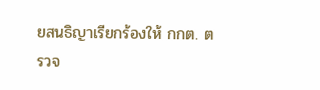ยสนธิญาเรียกร้องให้ กกต. ตรวจ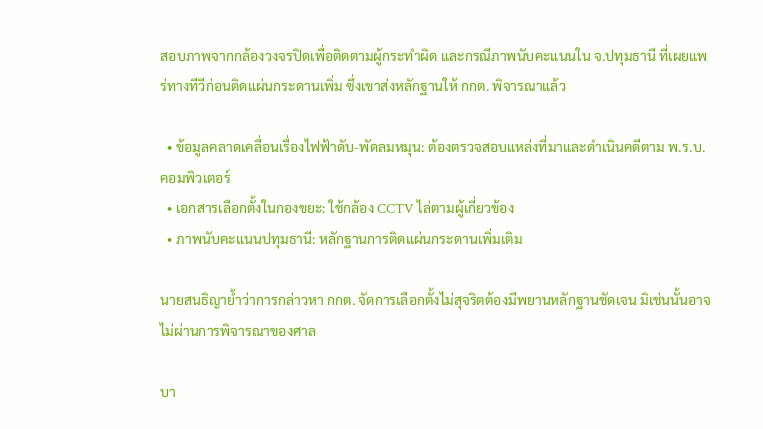สอบภาพจากกล้องวงจรปิดเพื่อติดตามผู้กระทำผิด และกรณีภาพนับคะแนนใน จ.ปทุมธานี ที่เผยแพร่ทางทีวีก่อนติดแผ่นกระดานเพิ่ม ซึ่งเขาส่งหลักฐานให้ กกต. พิจารณาแล้ว

  • ข้อมูลคลาดเคลื่อนเรื่องไฟฟ้าดับ-พัดลมหมุน: ต้องตรวจสอบแหล่งที่มาและดำเนินคดีตาม พ.ร.บ.คอมพิวเตอร์
  • เอกสารเลือกตั้งในกองขยะ: ใช้กล้อง CCTV ไล่ตามผู้เกี่ยวข้อง
  • ภาพนับคะแนนปทุมธานี: หลักฐานการติดแผ่นกระดานเพิ่มเติม

นายสนธิญาย้ำว่าการกล่าวหา กกต. จัดการเลือกตั้งไม่สุจริตต้องมีพยานหลักฐานชัดเจน มิเช่นนั้นอาจไม่ผ่านการพิจารณาของศาล

บา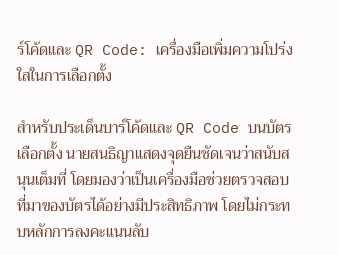ร์โค้ดและ QR Code: เครื่องมือเพิ่มความโปร่งใสในการเลือกตั้ง

สำหรับประเด็นบาร์โค้ดและ QR Code บนบัตรเลือกตั้ง นายสนธิญาแสดงจุดยืนชัดเจนว่าสนับสนุนเต็มที่ โดยมองว่าเป็นเครื่องมือช่วยตรวจสอบที่มาของบัตรได้อย่างมีประสิทธิภาพ โดยไม่กระทบหลักการลงคะแนนลับ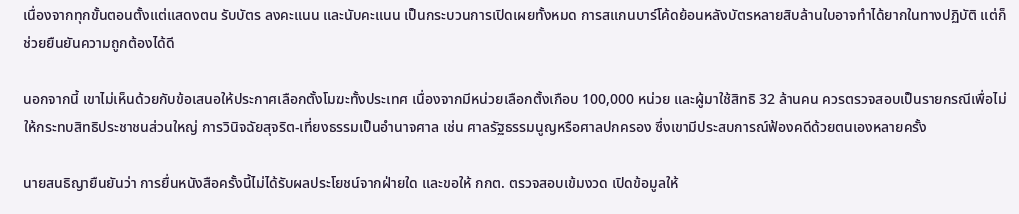เนื่องจากทุกขั้นตอนตั้งแต่แสดงตน รับบัตร ลงคะแนน และนับคะแนน เป็นกระบวนการเปิดเผยทั้งหมด การสแกนบาร์โค้ดย้อนหลังบัตรหลายสิบล้านใบอาจทำได้ยากในทางปฏิบัติ แต่ก็ช่วยยืนยันความถูกต้องได้ดี

นอกจากนี้ เขาไม่เห็นด้วยกับข้อเสนอให้ประกาศเลือกตั้งโมฆะทั้งประเทศ เนื่องจากมีหน่วยเลือกตั้งเกือบ 100,000 หน่วย และผู้มาใช้สิทธิ 32 ล้านคน ควรตรวจสอบเป็นรายกรณีเพื่อไม่ให้กระทบสิทธิประชาชนส่วนใหญ่ การวินิจฉัยสุจริต-เที่ยงธรรมเป็นอำนาจศาล เช่น ศาลรัฐธรรมนูญหรือศาลปกครอง ซึ่งเขามีประสบการณ์ฟ้องคดีด้วยตนเองหลายครั้ง

นายสนธิญายืนยันว่า การยื่นหนังสือครั้งนี้ไม่ได้รับผลประโยชน์จากฝ่ายใด และขอให้ กกต. ตรวจสอบเข้มงวด เปิดข้อมูลให้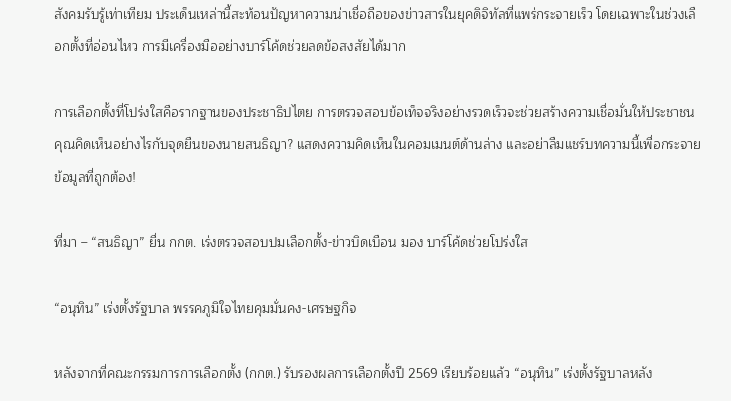สังคมรับรู้เท่าเทียม ประเด็นเหล่านี้สะท้อนปัญหาความน่าเชื่อถือของข่าวสารในยุคดิจิทัลที่แพร่กระจายเร็ว โดยเฉพาะในช่วงเลือกตั้งที่อ่อนไหว การมีเครื่องมืออย่างบาร์โค้ดช่วยลดข้อสงสัยได้มาก

การเลือกตั้งที่โปร่งใสคือรากฐานของประชาธิปไตย การตรวจสอบข้อเท็จจริงอย่างรวดเร็วจะช่วยสร้างความเชื่อมั่นให้ประชาชน คุณคิดเห็นอย่างไรกับจุดยืนของนายสนธิญา? แสดงความคิดเห็นในคอมเมนต์ด้านล่าง และอย่าลืมแชร์บทความนี้เพื่อกระจายข้อมูลที่ถูกต้อง!

ที่มา – “สนธิญา” ยื่น กกต. เร่งตรวจสอบปมเลือกตั้ง-ข่าวบิดเบือน มอง บาร์โค้ดช่วยโปร่งใส

“อนุทิน” เร่งตั้งรัฐบาล พรรคภูมิใจไทยคุมมั่นคง-เศรษฐกิจ

หลังจากที่คณะกรรมการการเลือกตั้ง (กกต.) รับรองผลการเลือกตั้งปี 2569 เรียบร้อยแล้ว “อนุทิน” เร่งตั้งรัฐบาลหลัง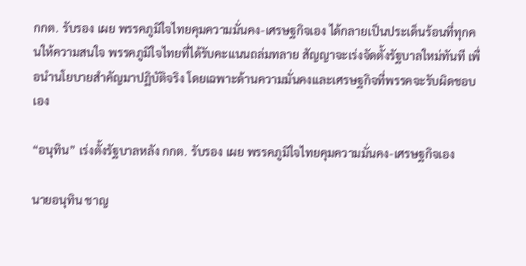กกต. รับรอง เผย พรรคภูมิใจไทยคุมความมั่นคง-เศรษฐกิจเอง ได้กลายเป็นประเด็นร้อนที่ทุกคนให้ความสนใจ พรรคภูมิใจไทยที่ได้รับคะแนนถล่มทลาย สัญญาจะเร่งจัดตั้งรัฐบาลใหม่ทันที เพื่อนำนโยบายสำคัญมาปฏิบัติจริง โดยเฉพาะด้านความมั่นคงและเศรษฐกิจที่พรรคจะรับผิดชอบเอง

“อนุทิน” เร่งตั้งรัฐบาลหลัง กกต. รับรอง เผย พรรคภูมิใจไทยคุมความมั่นคง-เศรษฐกิจเอง

นายอนุทิน ชาญ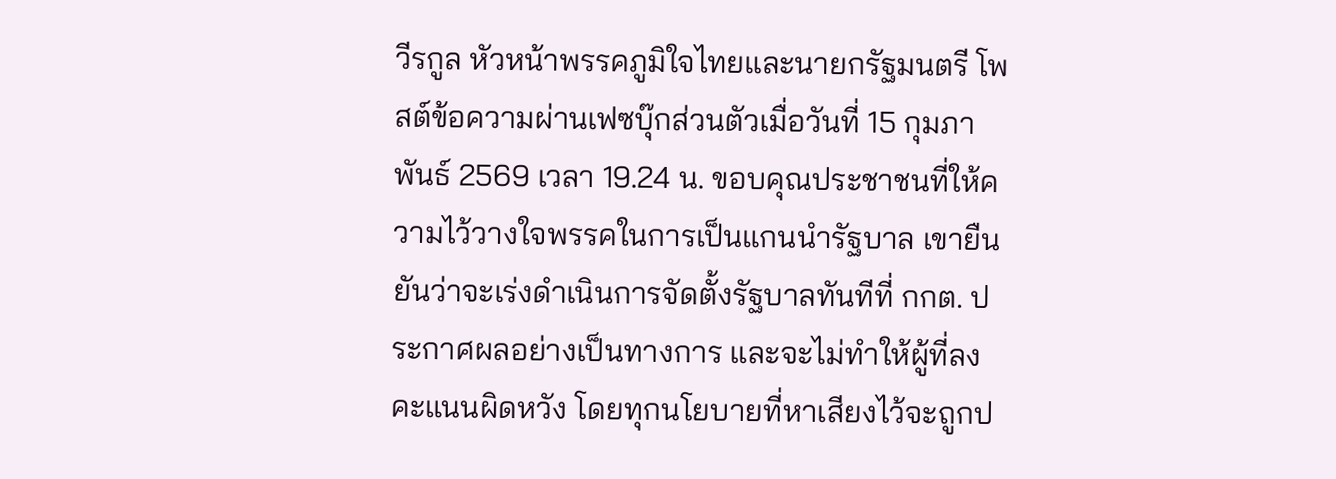วีรกูล หัวหน้าพรรคภูมิใจไทยและนายกรัฐมนตรี โพสต์ข้อความผ่านเฟซบุ๊กส่วนตัวเมื่อวันที่ 15 กุมภาพันธ์ 2569 เวลา 19.24 น. ขอบคุณประชาชนที่ให้ความไว้วางใจพรรคในการเป็นแกนนำรัฐบาล เขายืนยันว่าจะเร่งดำเนินการจัดตั้งรัฐบาลทันทีที่ กกต. ประกาศผลอย่างเป็นทางการ และจะไม่ทำให้ผู้ที่ลงคะแนนผิดหวัง โดยทุกนโยบายที่หาเสียงไว้จะถูกป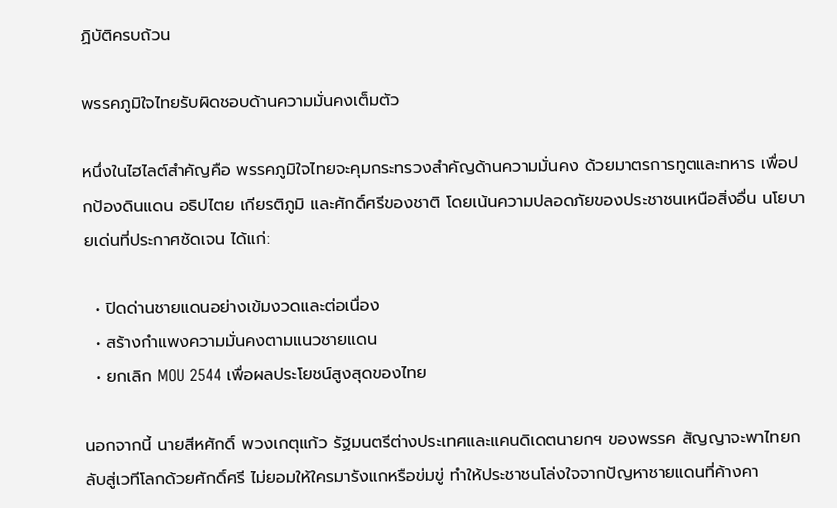ฏิบัติครบถ้วน

พรรคภูมิใจไทยรับผิดชอบด้านความมั่นคงเต็มตัว

หนึ่งในไฮไลต์สำคัญคือ พรรคภูมิใจไทยจะคุมกระทรวงสำคัญด้านความมั่นคง ด้วยมาตรการทูตและทหาร เพื่อปกป้องดินแดน อธิปไตย เกียรติภูมิ และศักดิ์ศรีของชาติ โดยเน้นความปลอดภัยของประชาชนเหนือสิ่งอื่น นโยบายเด่นที่ประกาศชัดเจน ได้แก่:

  • ปิดด่านชายแดนอย่างเข้มงวดและต่อเนื่อง
  • สร้างกำแพงความมั่นคงตามแนวชายแดน
  • ยกเลิก MOU 2544 เพื่อผลประโยชน์สูงสุดของไทย

นอกจากนี้ นายสีหศักดิ์ พวงเกตุแก้ว รัฐมนตรีต่างประเทศและแคนดิเดตนายกฯ ของพรรค สัญญาจะพาไทยกลับสู่เวทีโลกด้วยศักดิ์ศรี ไม่ยอมให้ใครมารังแกหรือข่มขู่ ทำให้ประชาชนโล่งใจจากปัญหาชายแดนที่ค้างคา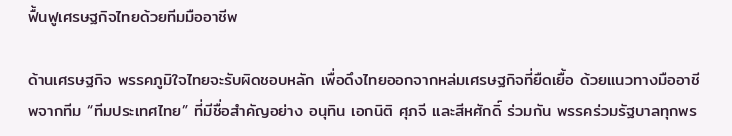ฟื้นฟูเศรษฐกิจไทยด้วยทีมมืออาชีพ

ด้านเศรษฐกิจ พรรคภูมิใจไทยจะรับผิดชอบหลัก เพื่อดึงไทยออกจากหล่มเศรษฐกิจที่ยืดเยื้อ ด้วยแนวทางมืออาชีพจากทีม “ทีมประเทศไทย” ที่มีชื่อสำคัญอย่าง อนุทิน เอกนิติ ศุภจี และสีหศักดิ์ ร่วมกัน พรรคร่วมรัฐบาลทุกพร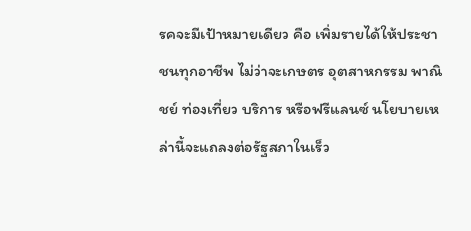รคจะมีเป้าหมายเดียว คือ เพิ่มรายได้ให้ประชาชนทุกอาชีพ ไม่ว่าจะเกษตร อุตสาหกรรม พาณิชย์ ท่องเที่ยว บริการ หรือฟรีแลนซ์ นโยบายเหล่านี้จะแถลงต่อรัฐสภาในเร็ว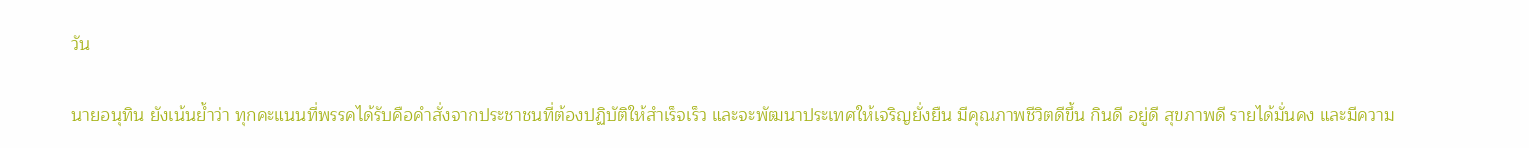วัน

นายอนุทิน ยังเน้นย้ำว่า ทุกคะแนนที่พรรคได้รับคือคำสั่งจากประชาชนที่ต้องปฏิบัติให้สำเร็จเร็ว และจะพัฒนาประเทศให้เจริญยั่งยืน มีคุณภาพชีวิตดีขึ้น กินดี อยู่ดี สุขภาพดี รายได้มั่นคง และมีความ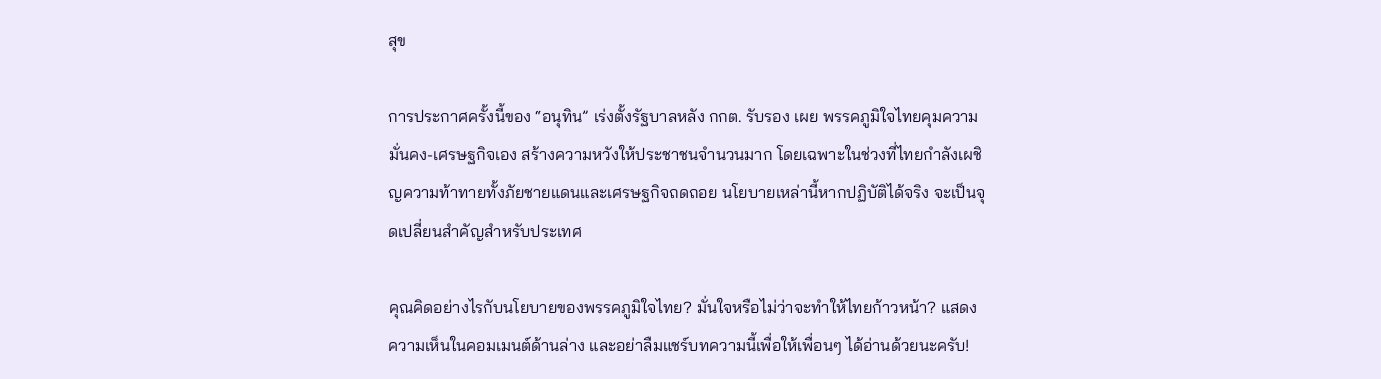สุข

การประกาศครั้งนี้ของ “อนุทิน” เร่งตั้งรัฐบาลหลัง กกต. รับรอง เผย พรรคภูมิใจไทยคุมความมั่นคง-เศรษฐกิจเอง สร้างความหวังให้ประชาชนจำนวนมาก โดยเฉพาะในช่วงที่ไทยกำลังเผชิญความท้าทายทั้งภัยชายแดนและเศรษฐกิจถดถอย นโยบายเหล่านี้หากปฏิบัติได้จริง จะเป็นจุดเปลี่ยนสำคัญสำหรับประเทศ

คุณคิดอย่างไรกับนโยบายของพรรคภูมิใจไทย? มั่นใจหรือไม่ว่าจะทำให้ไทยก้าวหน้า? แสดงความเห็นในคอมเมนต์ด้านล่าง และอย่าลืมแชร์บทความนี้เพื่อให้เพื่อนๆ ได้อ่านด้วยนะครับ!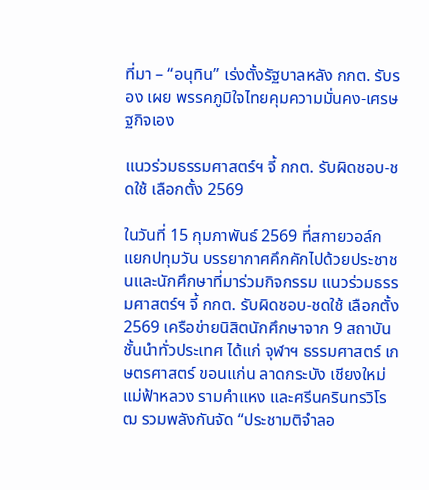ที่มา – “อนุทิน” เร่งตั้งรัฐบาลหลัง กกต. รับรอง เผย พรรคภูมิใจไทยคุมความมั่นคง-เศรษฐกิจเอง

แนวร่วมธรรมศาสตร์ฯ จี้ กกต. รับผิดชอบ-ชดใช้ เลือกตั้ง 2569

ในวันที่ 15 กุมภาพันธ์ 2569 ที่สกายวอล์กแยกปทุมวัน บรรยากาศคึกคักไปด้วยประชาชนและนักศึกษาที่มาร่วมกิจกรรม แนวร่วมธรรมศาสตร์ฯ จี้ กกต. รับผิดชอบ-ชดใช้ เลือกตั้ง 2569 เครือข่ายนิสิตนักศึกษาจาก 9 สถาบันชั้นนำทั่วประเทศ ได้แก่ จุฬาฯ ธรรมศาสตร์ เกษตรศาสตร์ ขอนแก่น ลาดกระบัง เชียงใหม่ แม่ฟ้าหลวง รามคำแหง และศรีนครินทรวิโรฒ รวมพลังกันจัด “ประชามติจำลอ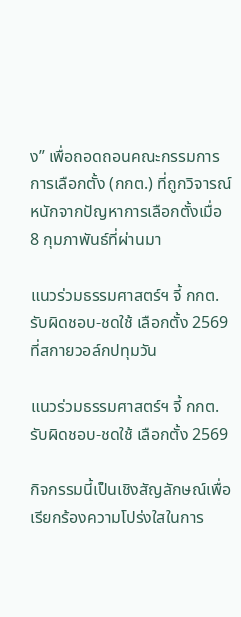ง” เพื่อถอดถอนคณะกรรมการการเลือกตั้ง (กกต.) ที่ถูกวิจารณ์หนักจากปัญหาการเลือกตั้งเมื่อ 8 กุมภาพันธ์ที่ผ่านมา

แนวร่วมธรรมศาสตร์ฯ จี้ กกต. รับผิดชอบ-ชดใช้ เลือกตั้ง 2569 ที่สกายวอล์กปทุมวัน

แนวร่วมธรรมศาสตร์ฯ จี้ กกต. รับผิดชอบ-ชดใช้ เลือกตั้ง 2569

กิจกรรมนี้เป็นเชิงสัญลักษณ์เพื่อเรียกร้องความโปร่งใสในการ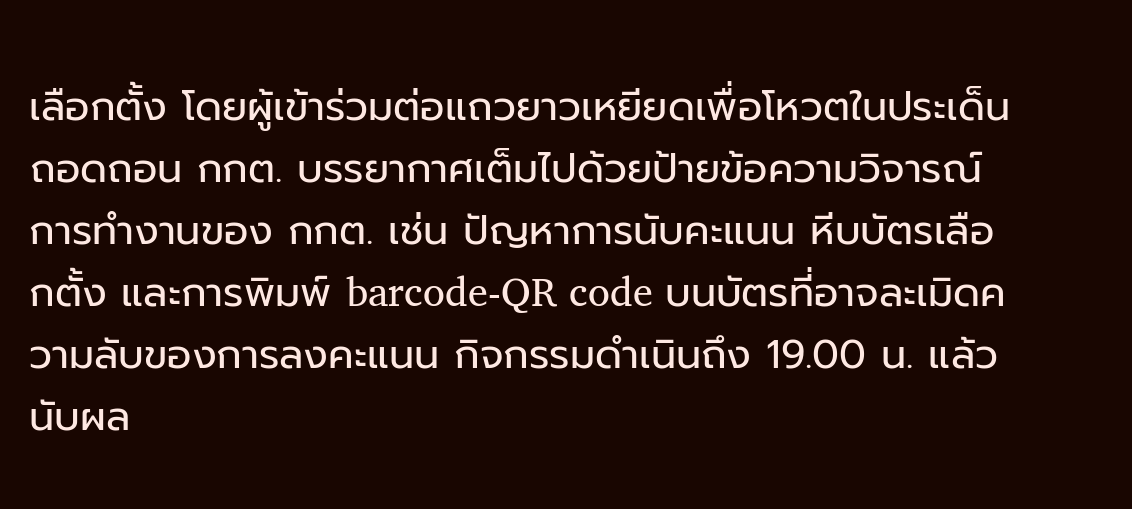เลือกตั้ง โดยผู้เข้าร่วมต่อแถวยาวเหยียดเพื่อโหวตในประเด็นถอดถอน กกต. บรรยากาศเต็มไปด้วยป้ายข้อความวิจารณ์การทำงานของ กกต. เช่น ปัญหาการนับคะแนน หีบบัตรเลือกตั้ง และการพิมพ์ barcode-QR code บนบัตรที่อาจละเมิดความลับของการลงคะแนน กิจกรรมดำเนินถึง 19.00 น. แล้วนับผล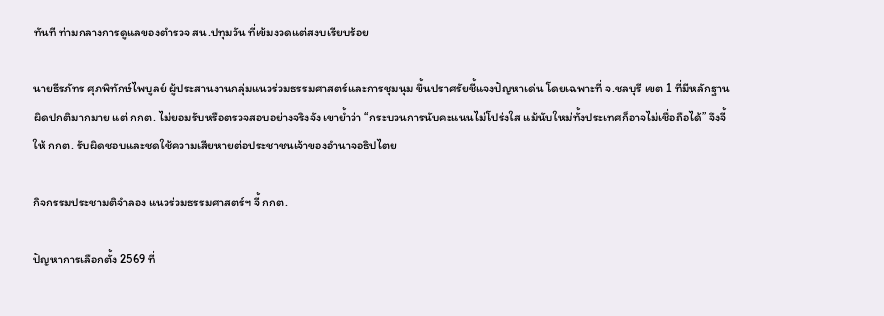ทันที ท่ามกลางการดูแลของตำรวจ สน.ปทุมวัน ที่เข้มงวดแต่สงบเรียบร้อย

นายธีรภัทร ศุภพิทักษ์ไพบูลย์ ผู้ประสานงานกลุ่มแนวร่วมธรรมศาสตร์และการชุมนุม ขึ้นปราศรัยชี้แจงปัญหาเด่น โดยเฉพาะที่ จ.ชลบุรี เขต 1 ที่มีหลักฐานผิดปกติมากมาย แต่ กกต. ไม่ยอมรับหรือตรวจสอบอย่างจริงจัง เขาย้ำว่า “กระบวนการนับคะแนนไม่โปร่งใส แม้นับใหม่ทั้งประเทศก็อาจไม่เชื่อถือได้” จึงจี้ให้ กกต. รับผิดชอบและชดใช้ความเสียหายต่อประชาชนเจ้าของอำนาจอธิปไตย

กิจกรรมประชามติจำลอง แนวร่วมธรรมศาสตร์ฯ จี้ กกต.

ปัญหาการเลือกตั้ง 2569 ที่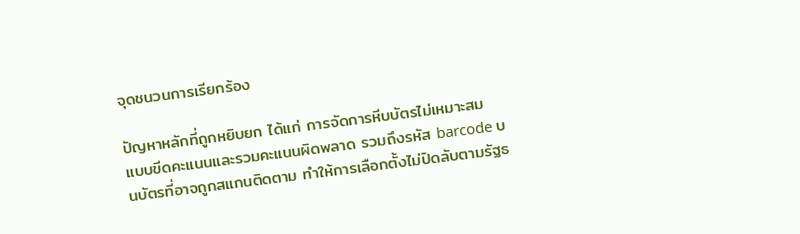จุดชนวนการเรียกร้อง

ปัญหาหลักที่ถูกหยิบยก ได้แก่ การจัดการหีบบัตรไม่เหมาะสม แบบขีดคะแนนและรวมคะแนนผิดพลาด รวมถึงรหัส barcode บนบัตรที่อาจถูกสแกนติดตาม ทำให้การเลือกตั้งไม่ปิดลับตามรัฐธ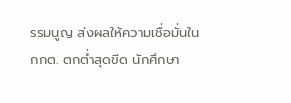รรมนูญ ส่งผลให้ความเชื่อมั่นใน กกต. ตกต่ำสุดขีด นักศึกษา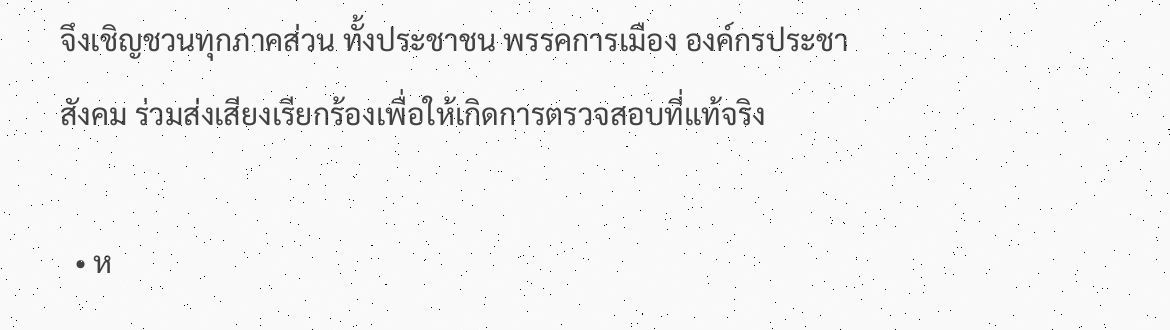จึงเชิญชวนทุกภาคส่วน ทั้งประชาชน พรรคการเมือง องค์กรประชาสังคม ร่วมส่งเสียงเรียกร้องเพื่อให้เกิดการตรวจสอบที่แท้จริง

  • ห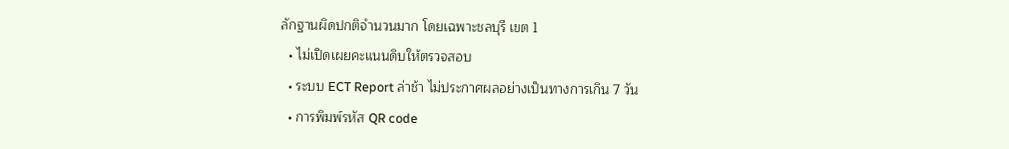ลักฐานผิดปกติจำนวนมาก โดยเฉพาะชลบุรี เขต 1
  • ไม่เปิดเผยคะแนนดิบให้ตรวจสอบ
  • ระบบ ECT Report ล่าช้า ไม่ประกาศผลอย่างเป็นทางการเกิน 7 วัน
  • การพิมพ์รหัส QR code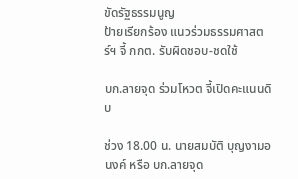ขัดรัฐธรรมนูญ
ป้ายเรียกร้อง แนวร่วมธรรมศาสตร์ฯ จี้ กกต. รับผิดชอบ-ชดใช้

บก.ลายจุด ร่วมโหวต จี้เปิดคะแนนดิบ

ช่วง 18.00 น. นายสมบัติ บุญงามอนงค์ หรือ บก.ลายจุด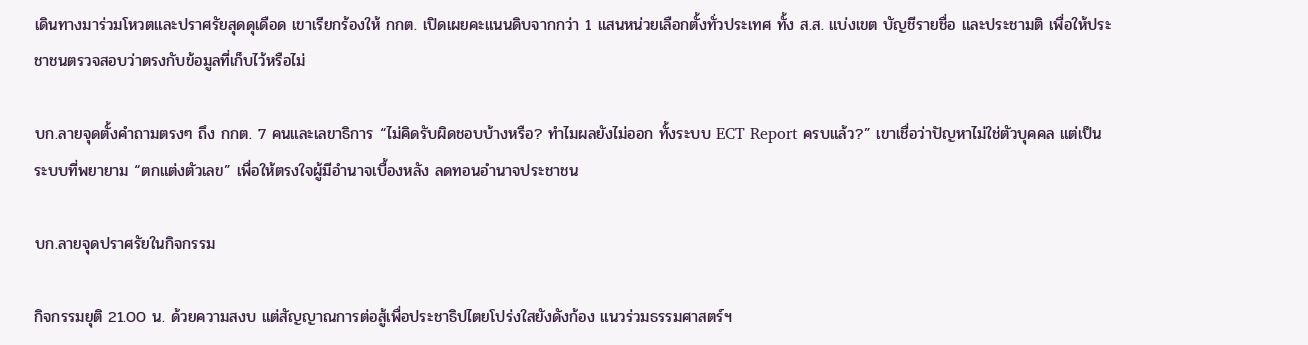เดินทางมาร่วมโหวตและปราศรัยสุดดุเดือด เขาเรียกร้องให้ กกต. เปิดเผยคะแนนดิบจากกว่า 1 แสนหน่วยเลือกตั้งทั่วประเทศ ทั้ง ส.ส. แบ่งเขต บัญชีรายชื่อ และประชามติ เพื่อให้ประชาชนตรวจสอบว่าตรงกับข้อมูลที่เก็บไว้หรือไม่

บก.ลายจุดตั้งคำถามตรงๆ ถึง กกต. 7 คนและเลขาธิการ “ไม่คิดรับผิดชอบบ้างหรือ? ทำไมผลยังไม่ออก ทั้งระบบ ECT Report ครบแล้ว?” เขาเชื่อว่าปัญหาไม่ใช่ตัวบุคคล แต่เป็นระบบที่พยายาม “ตกแต่งตัวเลข” เพื่อให้ตรงใจผู้มีอำนาจเบื้องหลัง ลดทอนอำนาจประชาชน

บก.ลายจุดปราศรัยในกิจกรรม

กิจกรรมยุติ 21.00 น. ด้วยความสงบ แต่สัญญาณการต่อสู้เพื่อประชาธิปไตยโปร่งใสยังดังก้อง แนวร่วมธรรมศาสตร์ฯ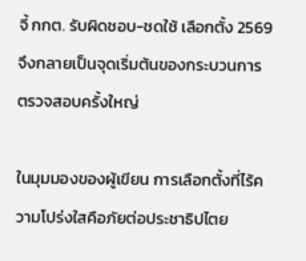จี้ กกต. รับผิดชอบ-ชดใช้ เลือกตั้ง 2569 จึงกลายเป็นจุดเริ่มต้นของกระบวนการตรวจสอบครั้งใหญ่

ในมุมมองของผู้เขียน การเลือกตั้งที่ไร้ความโปร่งใสคือภัยต่อประชาธิปไตย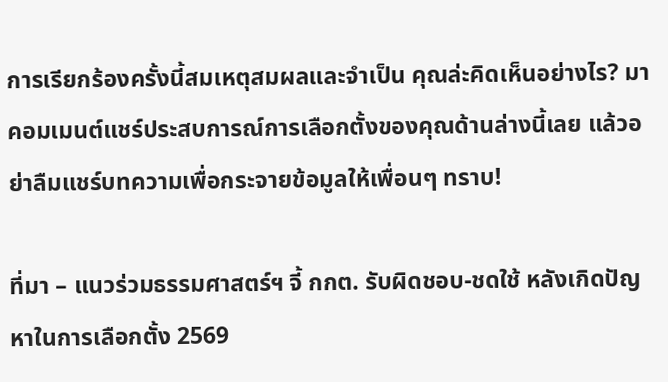การเรียกร้องครั้งนี้สมเหตุสมผลและจำเป็น คุณล่ะคิดเห็นอย่างไร? มาคอมเมนต์แชร์ประสบการณ์การเลือกตั้งของคุณด้านล่างนี้เลย แล้วอย่าลืมแชร์บทความเพื่อกระจายข้อมูลให้เพื่อนๆ ทราบ!

ที่มา – แนวร่วมธรรมศาสตร์ฯ จี้ กกต. รับผิดชอบ-ชดใช้ หลังเกิดปัญหาในการเลือกตั้ง 2569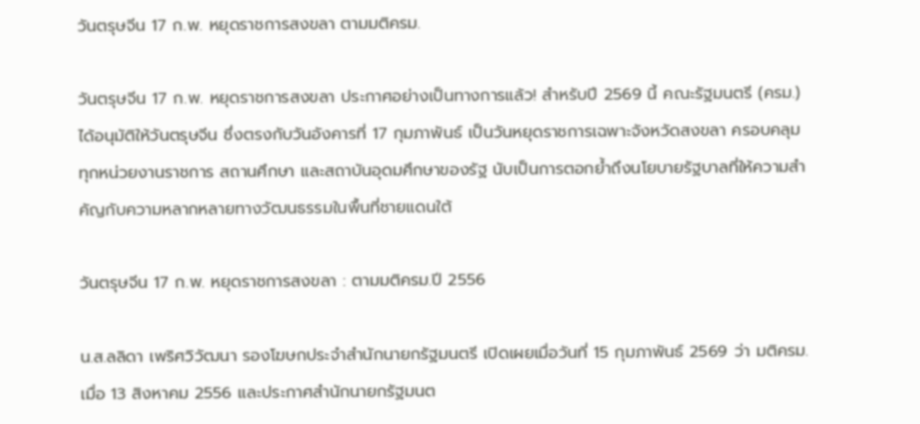วันตรุษจีน 17 ก.พ. หยุดราชการสงขลา ตามมติครม.

วันตรุษจีน 17 ก.พ. หยุดราชการสงขลา ประกาศอย่างเป็นทางการแล้ว! สำหรับปี 2569 นี้ คณะรัฐมนตรี (ครม.) ได้อนุมัติให้วันตรุษจีน ซึ่งตรงกับวันอังคารที่ 17 กุมภาพันธ์ เป็นวันหยุดราชการเฉพาะจังหวัดสงขลา ครอบคลุมทุกหน่วยงานราชการ สถานศึกษา และสถาบันอุดมศึกษาของรัฐ นับเป็นการตอกย้ำถึงนโยบายรัฐบาลที่ให้ความสำคัญกับความหลากหลายทางวัฒนธรรมในพื้นที่ชายแดนใต้

วันตรุษจีน 17 ก.พ. หยุดราชการสงขลา : ตามมติครม.ปี 2556

น.ส.ลลิดา เพริศวิวัฒนา รองโฆษกประจำสำนักนายกรัฐมนตรี เปิดเผยเมื่อวันที่ 15 กุมภาพันธ์ 2569 ว่า มติครม. เมื่อ 13 สิงหาคม 2556 และประกาศสำนักนายกรัฐมนต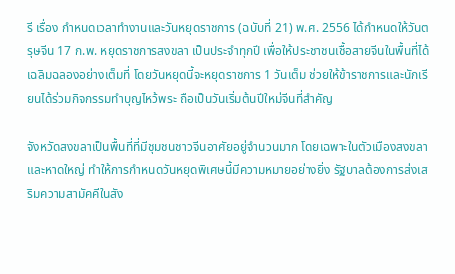รี เรื่อง กำหนดเวลาทำงานและวันหยุดราชการ (ฉบับที่ 21) พ.ศ. 2556 ได้กำหนดให้วันตรุษจีน 17 ก.พ. หยุดราชการสงขลา เป็นประจำทุกปี เพื่อให้ประชาชนเชื้อสายจีนในพื้นที่ได้เฉลิมฉลองอย่างเต็มที่ โดยวันหยุดนี้จะหยุดราชการ 1 วันเต็ม ช่วยให้ข้าราชการและนักเรียนได้ร่วมกิจกรรมทำบุญไหว้พระ ถือเป็นวันเริ่มต้นปีใหม่จีนที่สำคัญ

จังหวัดสงขลาเป็นพื้นที่ที่มีชุมชนชาวจีนอาศัยอยู่จำนวนมาก โดยเฉพาะในตัวเมืองสงขลาและหาดใหญ่ ทำให้การกำหนดวันหยุดพิเศษนี้มีความหมายอย่างยิ่ง รัฐบาลต้องการส่งเสริมความสามัคคีในสัง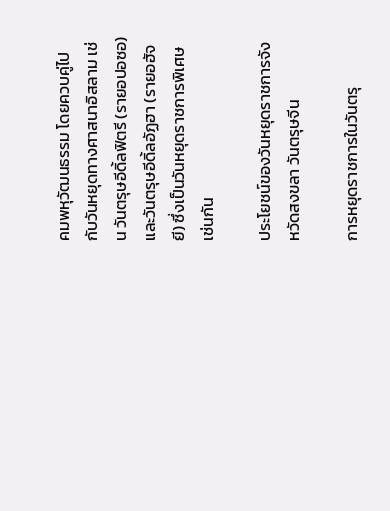คมพหุวัฒนธรรม โดยควบคู่ไปกับวันหยุดทางศาสนาอิสลาม เช่น วันตรุษอีดิ้ลฟิตรี (รายอปอซอ) และวันตรุษอีดิ้ลอัฏฮา (รายอฮัจยี) ซึ่งเป็นวันหยุดราชการพิเศษเช่นกัน

ประโยชน์ของวันหยุดราชการจังหวัดสงขลา วันตรุษจีน

การหยุดราชการในวันตรุ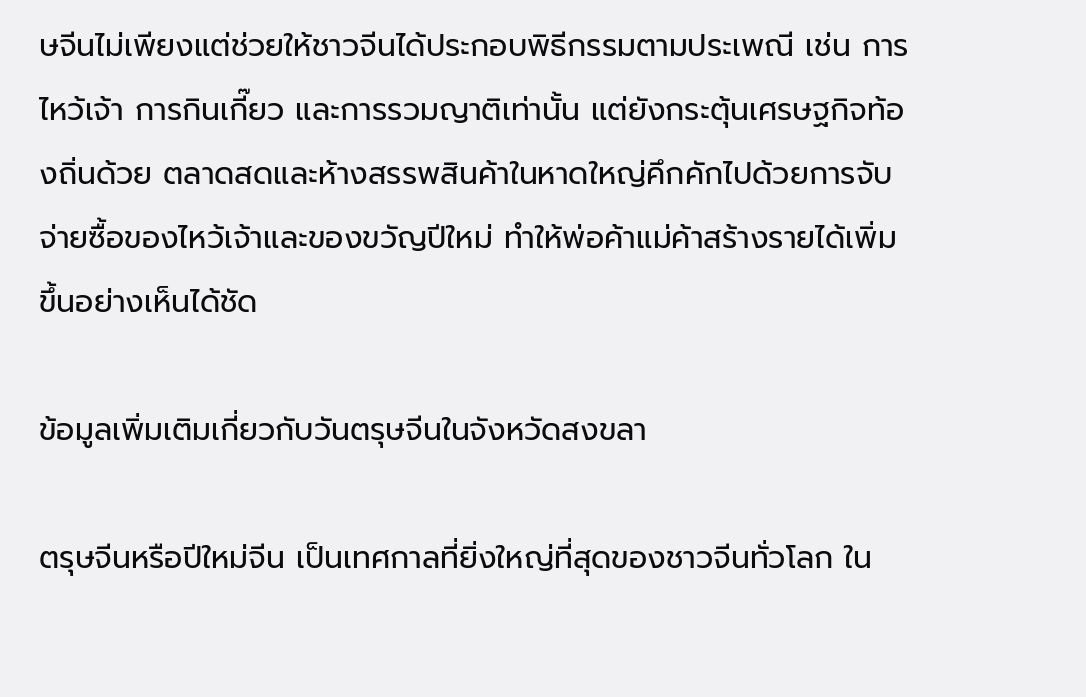ษจีนไม่เพียงแต่ช่วยให้ชาวจีนได้ประกอบพิธีกรรมตามประเพณี เช่น การไหว้เจ้า การกินเกี๊ยว และการรวมญาติเท่านั้น แต่ยังกระตุ้นเศรษฐกิจท้องถิ่นด้วย ตลาดสดและห้างสรรพสินค้าในหาดใหญ่คึกคักไปด้วยการจับจ่ายซื้อของไหว้เจ้าและของขวัญปีใหม่ ทำให้พ่อค้าแม่ค้าสร้างรายได้เพิ่มขึ้นอย่างเห็นได้ชัด

ข้อมูลเพิ่มเติมเกี่ยวกับวันตรุษจีนในจังหวัดสงขลา

ตรุษจีนหรือปีใหม่จีน เป็นเทศกาลที่ยิ่งใหญ่ที่สุดของชาวจีนทั่วโลก ใน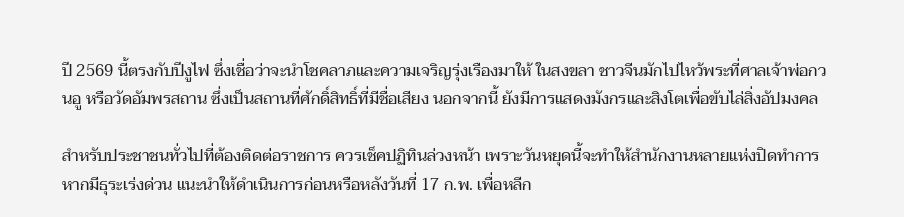ปี 2569 นี้ตรงกับปีงูไฟ ซึ่งเชื่อว่าจะนำโชคลาภและความเจริญรุ่งเรืองมาให้ ในสงขลา ชาวจีนมักไปไหว้พระที่ศาลเจ้าพ่อกวนอู หรือวัดอัมพรสถาน ซึ่งเป็นสถานที่ศักดิ์สิทธิ์ที่มีชื่อเสียง นอกจากนี้ ยังมีการแสดงมังกรและสิงโตเพื่อขับไล่สิ่งอัปมงคล

สำหรับประชาชนทั่วไปที่ต้องติดต่อราชการ ควรเช็คปฏิทินล่วงหน้า เพราะวันหยุดนี้จะทำให้สำนักงานหลายแห่งปิดทำการ หากมีธุระเร่งด่วน แนะนำให้ดำเนินการก่อนหรือหลังวันที่ 17 ก.พ. เพื่อหลีก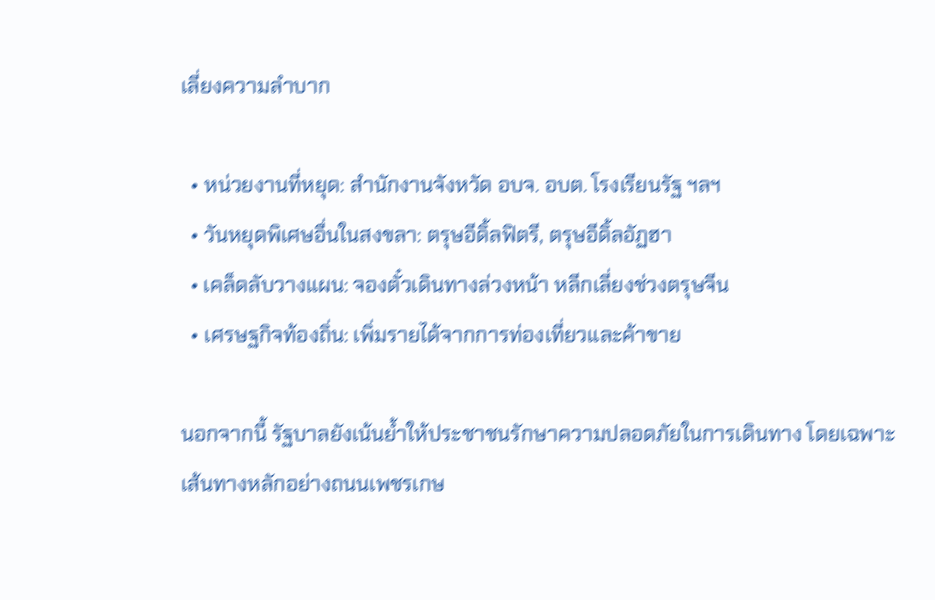เลี่ยงความลำบาก

  • หน่วยงานที่หยุด: สำนักงานจังหวัด อบจ. อบต. โรงเรียนรัฐ ฯลฯ
  • วันหยุดพิเศษอื่นในสงขลา: ตรุษอีดิ้ลฟิตรี, ตรุษอีดิ้ลอัฏฮา
  • เคล็ดลับวางแผน: จองตั๋วเดินทางล่วงหน้า หลีกเลี่ยงช่วงตรุษจีน
  • เศรษฐกิจท้องถิ่น: เพิ่มรายได้จากการท่องเที่ยวและค้าขาย

นอกจากนี้ รัฐบาลยังเน้นย้ำให้ประชาชนรักษาความปลอดภัยในการเดินทาง โดยเฉพาะเส้นทางหลักอย่างถนนเพชรเกษ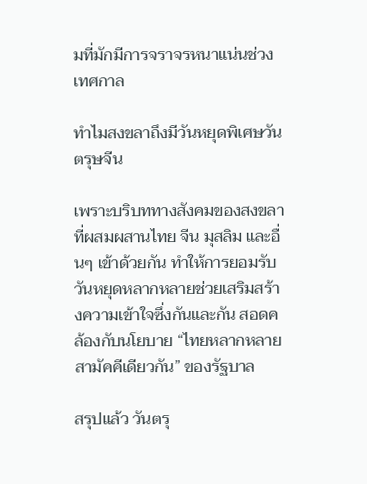มที่มักมีการจราจรหนาแน่นช่วงเทศกาล

ทำไมสงขลาถึงมีวันหยุดพิเศษวันตรุษจีน

เพราะบริบททางสังคมของสงขลาที่ผสมผสานไทย จีน มุสลิม และอื่นๆ เข้าด้วยกัน ทำให้การยอมรับวันหยุดหลากหลายช่วยเสริมสร้างความเข้าใจซึ่งกันและกัน สอดคล้องกับนโยบาย “ไทยหลากหลาย สามัคคีเดียวกัน” ของรัฐบาล

สรุปแล้ว วันตรุ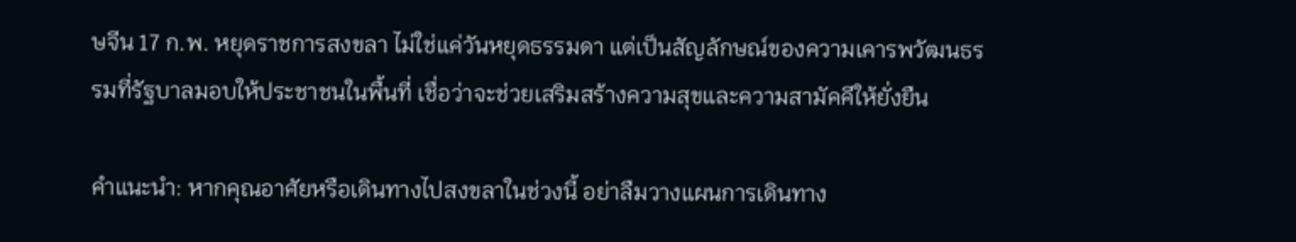ษจีน 17 ก.พ. หยุดราชการสงขลา ไม่ใช่แค่วันหยุดธรรมดา แต่เป็นสัญลักษณ์ของความเคารพวัฒนธรรมที่รัฐบาลมอบให้ประชาชนในพื้นที่ เชื่อว่าจะช่วยเสริมสร้างความสุขและความสามัคคีให้ยั่งยืน

คำแนะนำ: หากคุณอาศัยหรือเดินทางไปสงขลาในช่วงนี้ อย่าลืมวางแผนการเดินทาง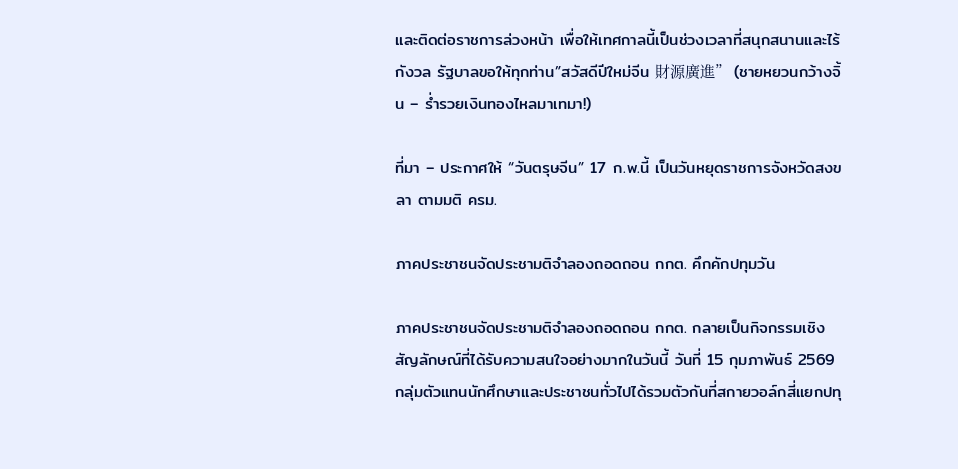และติดต่อราชการล่วงหน้า เพื่อให้เทศกาลนี้เป็นช่วงเวลาที่สนุกสนานและไร้กังวล รัฐบาลขอให้ทุกท่าน”สวัสดีปีใหม่จีน 財源廣進” (ชายหยวนกว้างจิ้น – ร่ำรวยเงินทองไหลมาเทมา!)

ที่มา – ประกาศให้ “วันตรุษจีน” 17 ก.พ.นี้ เป็นวันหยุดราชการจังหวัดสงขลา ตามมติ ครม.

ภาคประชาชนจัดประชามติจำลองถอดถอน กกต. คึกคักปทุมวัน

ภาคประชาชนจัดประชามติจำลองถอดถอน กกต. กลายเป็นกิจกรรมเชิงสัญลักษณ์ที่ได้รับความสนใจอย่างมากในวันนี้ วันที่ 15 กุมภาพันธ์ 2569 กลุ่มตัวแทนนักศึกษาและประชาชนทั่วไปได้รวมตัวกันที่สกายวอล์กสี่แยกปทุ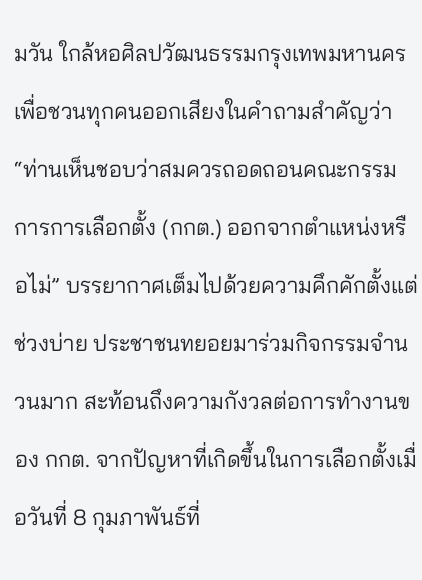มวัน ใกล้หอศิลปวัฒนธรรมกรุงเทพมหานคร เพื่อชวนทุกคนออกเสียงในคำถามสำคัญว่า “ท่านเห็นชอบว่าสมควรถอดถอนคณะกรรมการการเลือกตั้ง (กกต.) ออกจากตำแหน่งหรือไม่” บรรยากาศเต็มไปด้วยความคึกคักตั้งแต่ช่วงบ่าย ประชาชนทยอยมาร่วมกิจกรรมจำนวนมาก สะท้อนถึงความกังวลต่อการทำงานของ กกต. จากปัญหาที่เกิดขึ้นในการเลือกตั้งเมื่อวันที่ 8 กุมภาพันธ์ที่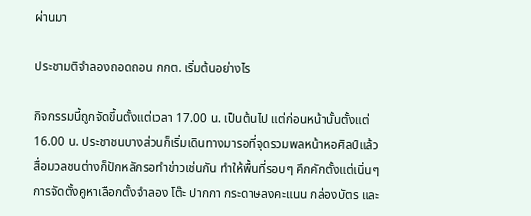ผ่านมา

ประชามติจำลองถอดถอน กกต. เริ่มต้นอย่างไร

กิจกรรมนี้ถูกจัดขึ้นตั้งแต่เวลา 17.00 น. เป็นต้นไป แต่ก่อนหน้านั้นตั้งแต่ 16.00 น. ประชาชนบางส่วนก็เริ่มเดินทางมารอที่จุดรวมพลหน้าหอศิลป์แล้ว สื่อมวลชนต่างก็ปักหลักรอทำข่าวเช่นกัน ทำให้พื้นที่รอบๆ คึกคักตั้งแต่เนิ่นๆ การจัดตั้งคูหาเลือกตั้งจำลอง โต๊ะ ปากกา กระดาษลงคะแนน กล่องบัตร และ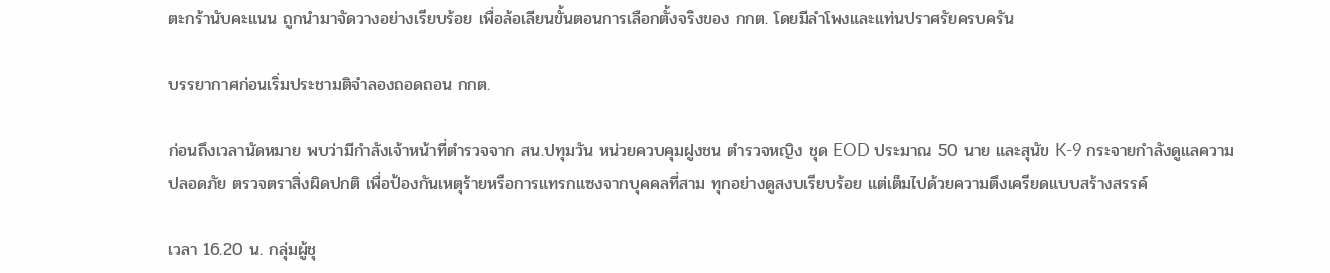ตะกร้านับคะแนน ถูกนำมาจัดวางอย่างเรียบร้อย เพื่อล้อเลียนขั้นตอนการเลือกตั้งจริงของ กกต. โดยมีลำโพงและแท่นปราศรัยครบครัน

บรรยากาศก่อนเริ่มประชามติจำลองถอดถอน กกต.

ก่อนถึงเวลานัดหมาย พบว่ามีกำลังเจ้าหน้าที่ตำรวจจาก สน.ปทุมวัน หน่วยควบคุมฝูงชน ตำรวจหญิง ชุด EOD ประมาณ 50 นาย และสุนัข K-9 กระจายกำลังดูแลความปลอดภัย ตรวจตราสิ่งผิดปกติ เพื่อป้องกันเหตุร้ายหรือการแทรกแซงจากบุคคลที่สาม ทุกอย่างดูสงบเรียบร้อย แต่เต็มไปด้วยความตึงเครียดแบบสร้างสรรค์

เวลา 16.20 น. กลุ่มผู้ชุ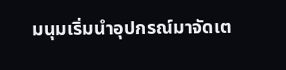มนุมเริ่มนำอุปกรณ์มาจัดเต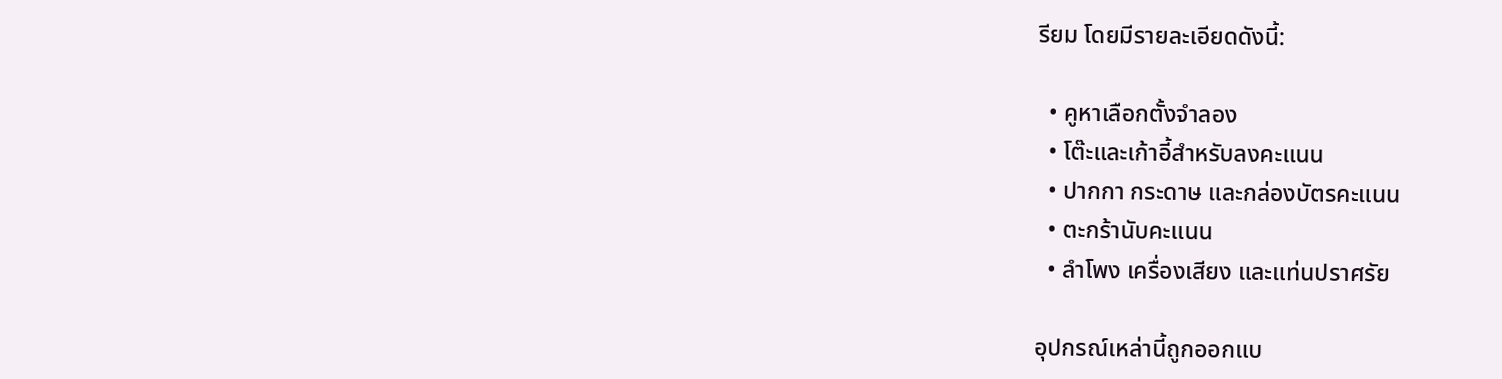รียม โดยมีรายละเอียดดังนี้:

  • คูหาเลือกตั้งจำลอง
  • โต๊ะและเก้าอี้สำหรับลงคะแนน
  • ปากกา กระดาษ และกล่องบัตรคะแนน
  • ตะกร้านับคะแนน
  • ลำโพง เครื่องเสียง และแท่นปราศรัย

อุปกรณ์เหล่านี้ถูกออกแบ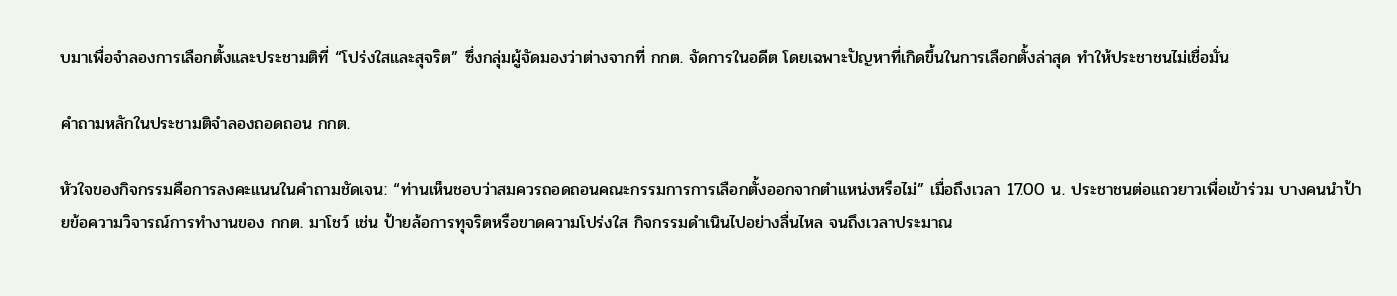บมาเพื่อจำลองการเลือกตั้งและประชามติที่ “โปร่งใสและสุจริต” ซึ่งกลุ่มผู้จัดมองว่าต่างจากที่ กกต. จัดการในอดีต โดยเฉพาะปัญหาที่เกิดขึ้นในการเลือกตั้งล่าสุด ทำให้ประชาชนไม่เชื่อมั่น

คำถามหลักในประชามติจำลองถอดถอน กกต.

หัวใจของกิจกรรมคือการลงคะแนนในคำถามชัดเจน: “ท่านเห็นชอบว่าสมควรถอดถอนคณะกรรมการการเลือกตั้งออกจากตำแหน่งหรือไม่” เมื่อถึงเวลา 17.00 น. ประชาชนต่อแถวยาวเพื่อเข้าร่วม บางคนนำป้ายข้อความวิจารณ์การทำงานของ กกต. มาโชว์ เช่น ป้ายล้อการทุจริตหรือขาดความโปร่งใส กิจกรรมดำเนินไปอย่างลื่นไหล จนถึงเวลาประมาณ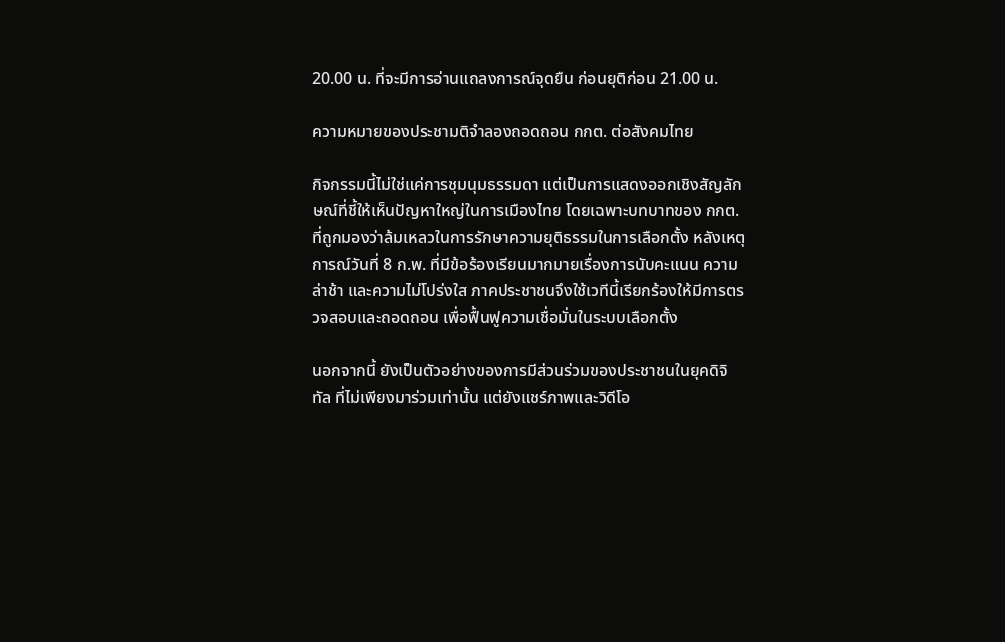20.00 น. ที่จะมีการอ่านแถลงการณ์จุดยืน ก่อนยุติก่อน 21.00 น.

ความหมายของประชามติจำลองถอดถอน กกต. ต่อสังคมไทย

กิจกรรมนี้ไม่ใช่แค่การชุมนุมธรรมดา แต่เป็นการแสดงออกเชิงสัญลักษณ์ที่ชี้ให้เห็นปัญหาใหญ่ในการเมืองไทย โดยเฉพาะบทบาทของ กกต. ที่ถูกมองว่าล้มเหลวในการรักษาความยุติธรรมในการเลือกตั้ง หลังเหตุการณ์วันที่ 8 ก.พ. ที่มีข้อร้องเรียนมากมายเรื่องการนับคะแนน ความล่าช้า และความไม่โปร่งใส ภาคประชาชนจึงใช้เวทีนี้เรียกร้องให้มีการตรวจสอบและถอดถอน เพื่อฟื้นฟูความเชื่อมั่นในระบบเลือกตั้ง

นอกจากนี้ ยังเป็นตัวอย่างของการมีส่วนร่วมของประชาชนในยุคดิจิทัล ที่ไม่เพียงมาร่วมเท่านั้น แต่ยังแชร์ภาพและวิดีโอ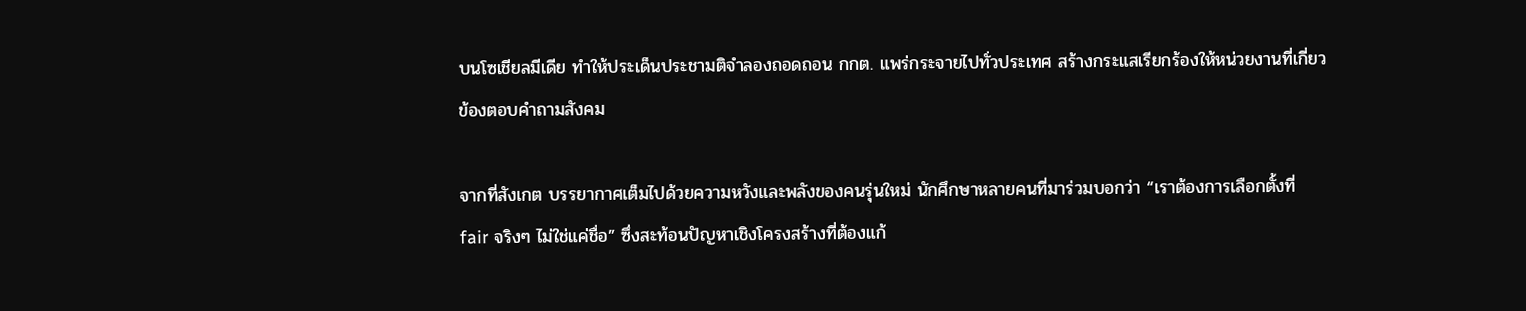บนโซเชียลมีเดีย ทำให้ประเด็นประชามติจำลองถอดถอน กกต. แพร่กระจายไปทั่วประเทศ สร้างกระแสเรียกร้องให้หน่วยงานที่เกี่ยวข้องตอบคำถามสังคม

จากที่สังเกต บรรยากาศเต็มไปด้วยความหวังและพลังของคนรุ่นใหม่ นักศึกษาหลายคนที่มาร่วมบอกว่า “เราต้องการเลือกตั้งที่ fair จริงๆ ไม่ใช่แค่ชื่อ” ซึ่งสะท้อนปัญหาเชิงโครงสร้างที่ต้องแก้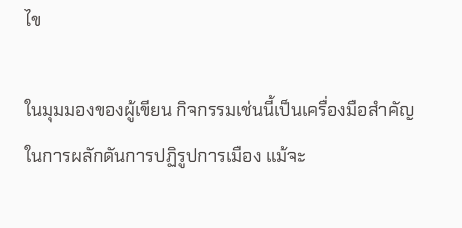ไข

ในมุมมองของผู้เขียน กิจกรรมเช่นนี้เป็นเครื่องมือสำคัญในการผลักดันการปฏิรูปการเมือง แม้จะ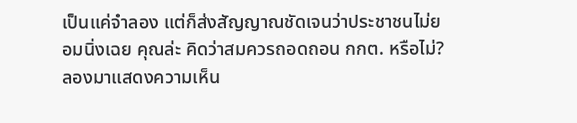เป็นแค่จำลอง แต่ก็ส่งสัญญาณชัดเจนว่าประชาชนไม่ยอมนิ่งเฉย คุณล่ะ คิดว่าสมควรถอดถอน กกต. หรือไม่? ลองมาแสดงความเห็น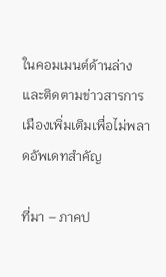ในคอมเมนต์ด้านล่าง และติดตามข่าวสารการเมืองเพิ่มเติมเพื่อไม่พลาดอัพเดทสำคัญ

ที่มา – ภาคป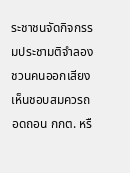ระชาชนจัดกิจกรรมประชามติจำลอง ชวนคนออกเสียงเห็นชอบสมควรถอดถอน กกต. หรื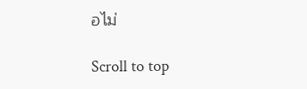อไม่

Scroll to top